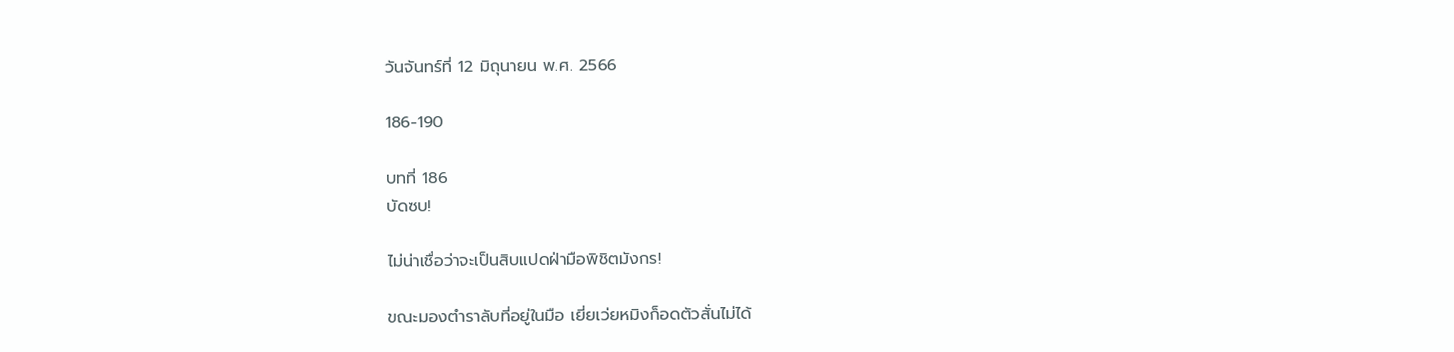วันจันทร์ที่ 12 มิถุนายน พ.ศ. 2566

186-190

บทที่ 186
บัดซบ!

ไม่น่าเชื่อว่าจะเป็นสิบแปดฝ่ามือพิชิตมังกร!

ขณะมองตำราลับที่อยู่ในมือ เยี่ยเว่ยหมิงก็อดตัวสั่นไม่ได้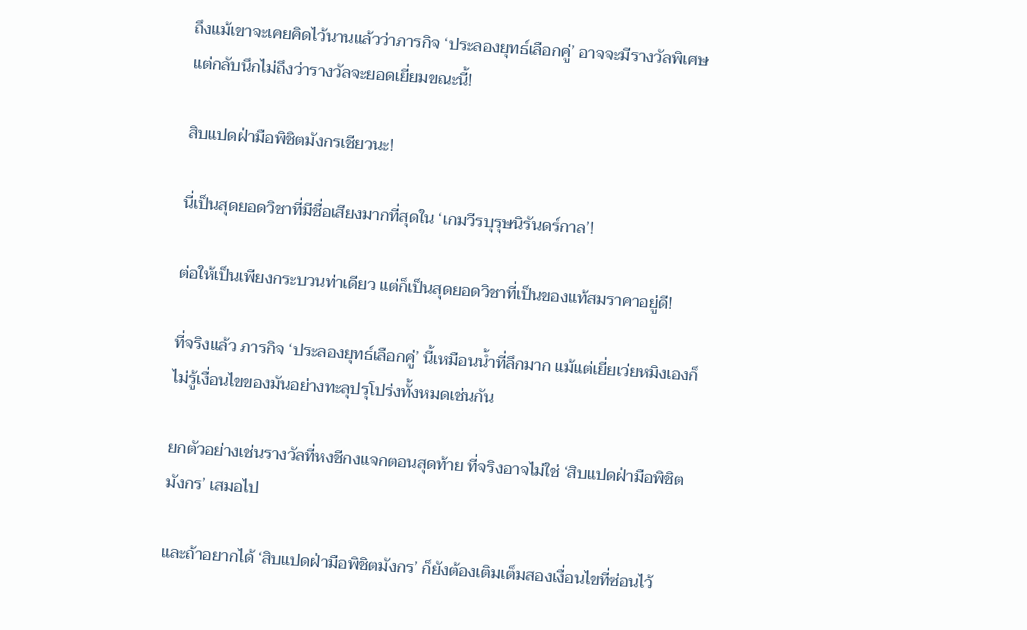ถึงแม้เขาจะเคยคิดไว้นานแล้วว่าภารกิจ ‘ประลองยุทธ์เลือกคู่’ อาจจะมีรางวัลพิเศษ แต่กลับนึกไม่ถึงว่ารางวัลจะยอดเยี่ยมขณะนี้!

สิบแปดฝ่ามือพิชิตมังกรเชียวนะ!

นี่เป็นสุดยอดวิชาที่มีชื่อเสียงมากที่สุดใน ‘เกมวีรบุรุษนิรันดร์กาล’!

ต่อให้เป็นเพียงกระบวนท่าเดียว แต่ก็เป็นสุดยอดวิชาที่เป็นของแท้สมราคาอยู่ดี!

ที่จริงแล้ว ภารกิจ ‘ประลองยุทธ์เลือกคู่’ นี้เหมือนน้ำที่ลึกมาก แม้แต่เยี่ยเว่ยหมิงเองก็ไม่รู้เงื่อนไขของมันอย่างทะลุปรุโปร่งทั้งหมดเช่นกัน

ยกตัวอย่างเช่นรางวัลที่หงชีกงแจกตอนสุดท้าย ที่จริงอาจไม่ใช่ ‘สิบแปดฝ่ามือพิชิตมังกร’ เสมอไป

และถ้าอยากได้ ‘สิบแปดฝ่ามือพิชิตมังกร’ ก็ยังต้องเติมเต็มสองเงื่อนไขที่ซ่อนไว้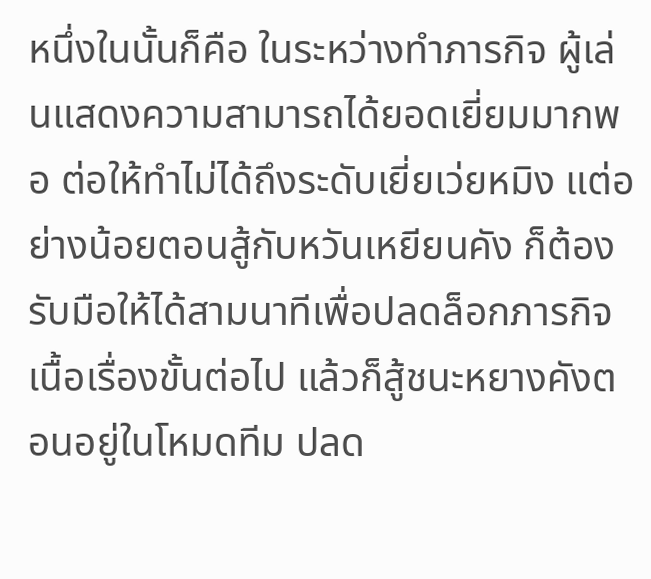หนึ่งในนั้นก็คือ ในระหว่างทำภารกิจ ผู้เล่นแสดงความสามารถได้ยอดเยี่ยมมากพอ ต่อให้ทำไม่ได้ถึงระดับเยี่ยเว่ยหมิง แต่อย่างน้อยตอนสู้กับหวันเหยียนคัง ก็ต้องรับมือให้ได้สามนาทีเพื่อปลดล็อกภารกิจเนื้อเรื่องขั้นต่อไป แล้วก็สู้ชนะหยางคังตอนอยู่ในโหมดทีม ปลด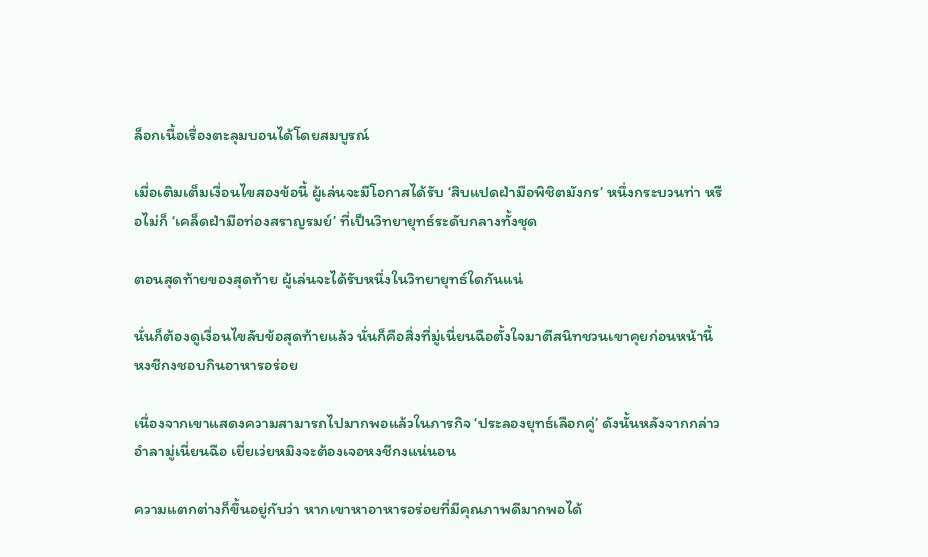ล็อกเนื้อเรื่องตะลุมบอนได้โดยสมบูรณ์

เมื่อเติมเต็มเงื่อนไขสองข้อนี้ ผู้เล่นจะมีโอกาสได้รับ ‘สิบแปดฝ่ามือพิชิตมังกร’ หนึ่งกระบวนท่า หรือไม่ก็ ‘เคล็ดฝ่ามือท่องสราญรมย์’ ที่เป็นวิทยายุทธ์ระดับกลางทั้งชุด

ตอนสุดท้ายของสุดท้าย ผู้เล่นจะได้รับหนึ่งในวิทยายุทธ์ใดกันแน่

นั่นก็ต้องดูเงื่อนไขลับข้อสุดท้ายแล้ว นั่นก็คือสิ่งที่มู่เนี่ยนฉือตั้งใจมาตีสนิทชวนเขาคุยก่อนหน้านี้ หงชีกงชอบกินอาหารอร่อย

เนื่องจากเขาแสดงความสามารถไปมากพอแล้วในภารกิจ ‘ประลองยุทธ์เลือกคู่’ ดังนั้นหลังจากกล่าวอำลามู่เนี่ยนฉือ เยี่ยเว่ยหมิงจะต้องเจอหงชีกงแน่นอน

ความแตกต่างก็ขึ้นอยู่กับว่า หากเขาหาอาหารอร่อยที่มีคุณภาพดีมากพอได้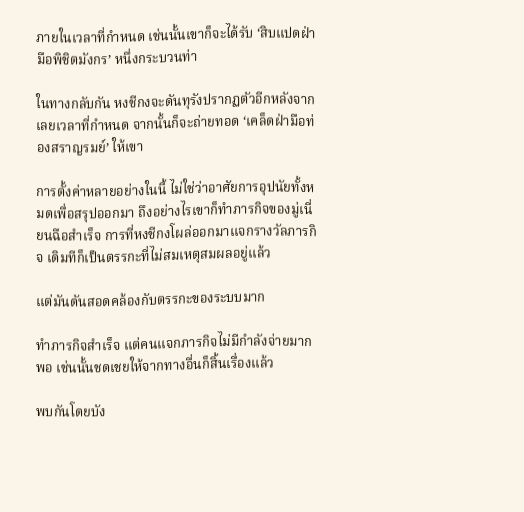ภายในเวลาที่กำหนด เช่นนั้นเขาก็จะได้รับ ‘สิบแปดฝ่ามือพิชิตมังกร’ หนึ่งกระบวนท่า

ในทางกลับกัน หงชีกงจะดันทุรังปรากฏตัวอีกหลังจากเลยเวลาที่กำหนด จากนั้นก็จะถ่ายทอด ‘เคล็ดฝ่ามือท่องสราญรมย์’ ให้เขา

การตั้งค่าหลายอย่างในนี้ ไม่ใช่ว่าอาศัยการอุปนัยทั้งหมดเพื่อสรุปออกมา ถึงอย่างไรเขาก็ทำภารกิจของมู่เนี่ยนฉือสำเร็จ การที่หงชีกงโผล่ออกมาแจกรางวัลภารกิจ เดิมทีก็เป็นตรรกะที่ไม่สมเหตุสมผลอยู่แล้ว

แต่มันดันสอดคล้องกับตรรกะของระบบมาก

ทำภารกิจสำเร็จ แต่คนแจกภารกิจไม่มีกำลังจ่ายมากพอ เช่นนั้นชดเชยให้จากทางอื่นก็สิ้นเรื่องแล้ว

พบกันโดยบัง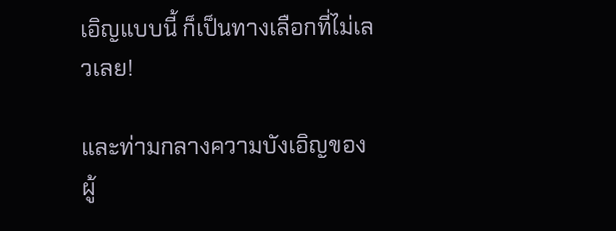เอิญแบบนี้ ก็เป็นทางเลือกที่ไม่เลวเลย!

และท่ามกลางความบังเอิญของผู้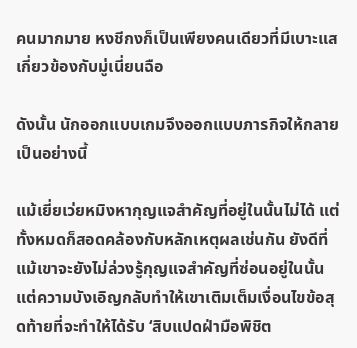คนมากมาย หงชีกงก็เป็นเพียงคนเดียวที่มีเบาะแสเกี่ยวข้องกับมู่เนี่ยนฉือ

ดังนั้น นักออกแบบเกมจึงออกแบบภารกิจให้กลายเป็นอย่างนี้

แม้เยี่ยเว่ยหมิงหากุญแจสำคัญที่อยู่ในนั้นไม่ได้ แต่ทั้งหมดก็สอดคล้องกับหลักเหตุผลเช่นกัน ยังดีที่แม้เขาจะยังไม่ล่วงรู้กุญแจสำคัญที่ซ่อนอยู่ในนั้น แต่ความบังเอิญกลับทำให้เขาเติมเต็มเงื่อนไขข้อสุดท้ายที่จะทำให้ได้รับ ‘สิบแปดฝ่ามือพิชิต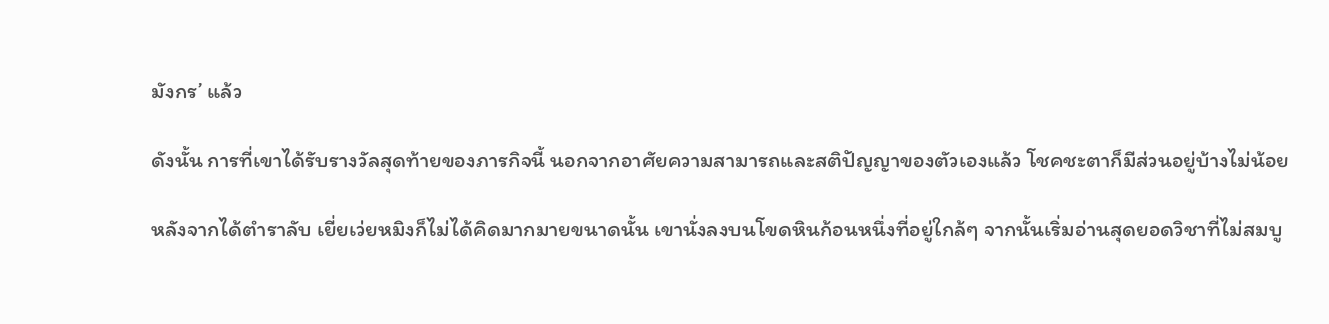มังกร’ แล้ว

ดังนั้น การที่เขาได้รับรางวัลสุดท้ายของภารกิจนี้ นอกจากอาศัยความสามารถและสติปัญญาของตัวเองแล้ว โชคชะตาก็มีส่วนอยู่บ้างไม่น้อย

หลังจากได้ตำราลับ เยี่ยเว่ยหมิงก็ไม่ได้คิดมากมายขนาดนั้น เขานั่งลงบนโขดหินก้อนหนึ่งที่อยู่ใกล้ๆ จากนั้นเริ่มอ่านสุดยอดวิชาที่ไม่สมบู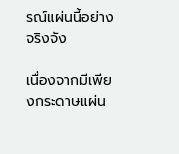รณ์แผ่นนี้อย่างจริงจัง

เนื่องจากมีเพียงกระดาษแผ่น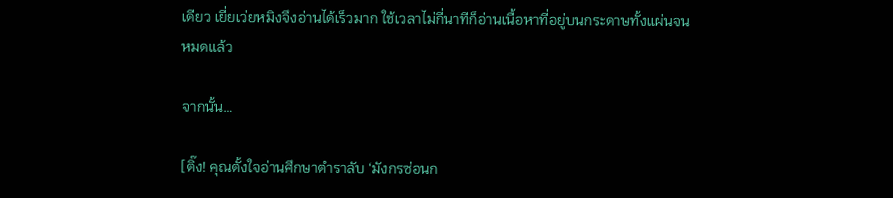เดียว เยี่ยเว่ยหมิงจึงอ่านได้เร็วมาก ใช้เวลาไม่กี่นาทีก็อ่านเนื้อหาที่อยู่บนกระดาษทั้งแผ่นจนหมดแล้ว

จากนั้น…

[ติ๊ง! คุณตั้งใจอ่านศึกษาตำราลับ ‘มังกรซ่อนก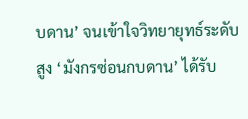บดาน’ จนเข้าใจวิทยายุทธ์ระดับสูง ‘มังกรซ่อนกบดาน’ ได้รับ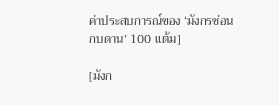ค่าประสบการณ์ของ ‘มังกรซ่อนกบดาน’ 100 แต้ม]

[มังก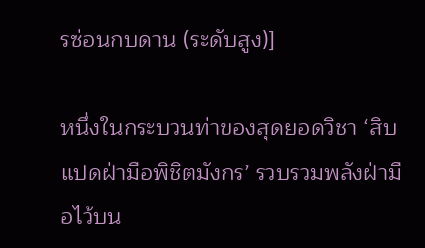รซ่อนกบดาน (ระดับสูง)]

หนึ่งในกระบวนท่าของสุดยอดวิชา ‘สิบแปดฝ่ามือพิชิตมังกร’ รวบรวมพลังฝ่ามือไว้บน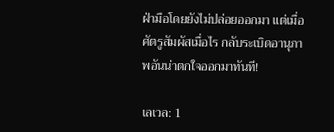ฝ่ามือโดยยังไม่ปล่อยออกมา แต่เมื่อศัตรูสัมผัสเมื่อไร กลับระเบิดอานุภาพอันน่าตกใจออกมาทันที!

เลเวล: 1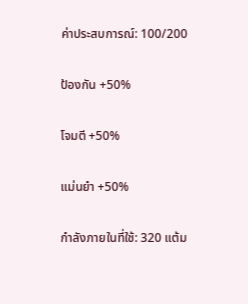ค่าประสบการณ์: 100/200

ป้องกัน +50%

โจมตี +50%

แม่นยำ +50%

กำลังภายในที่ใช้: 320 แต้ม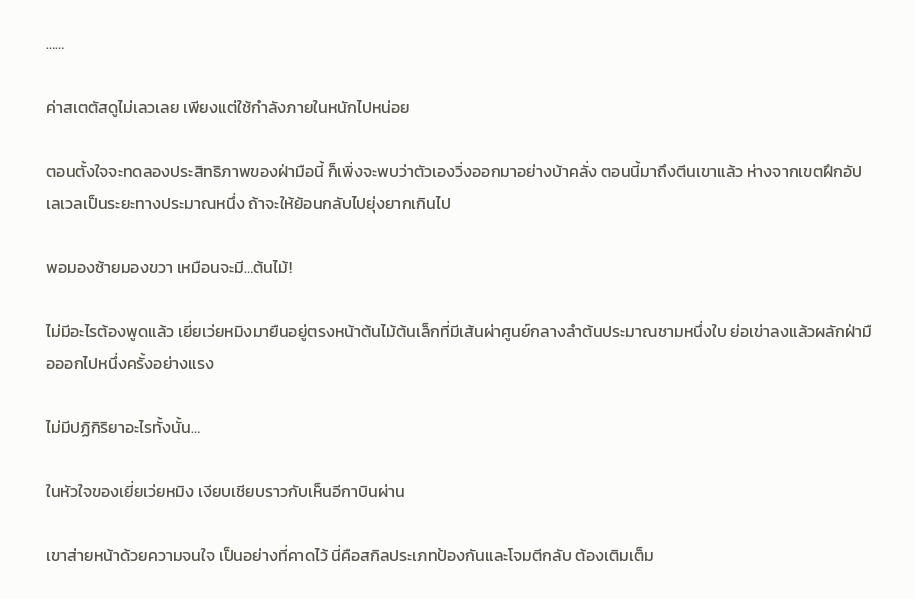……

ค่าสเตตัสดูไม่เลวเลย เพียงแต่ใช้กำลังภายในหนักไปหน่อย

ตอนตั้งใจจะทดลองประสิทธิภาพของฝ่ามือนี้ ก็เพิ่งจะพบว่าตัวเองวิ่งออกมาอย่างบ้าคลั่ง ตอนนี้มาถึงตีนเขาแล้ว ห่างจากเขตฝึกอัปเลเวลเป็นระยะทางประมาณหนึ่ง ถ้าจะให้ย้อนกลับไปยุ่งยากเกินไป

พอมองซ้ายมองขวา เหมือนจะมี…ต้นไม้!

ไม่มีอะไรต้องพูดแล้ว เยี่ยเว่ยหมิงมายืนอยู่ตรงหน้าต้นไม้ต้นเล็กที่มีเส้นผ่าศูนย์กลางลำต้นประมาณชามหนึ่งใบ ย่อเข่าลงแล้วผลักฝ่ามือออกไปหนึ่งครั้งอย่างแรง

ไม่มีปฏิกิริยาอะไรทั้งนั้น…

ในหัวใจของเยี่ยเว่ยหมิง เงียบเชียบราวกับเห็นอีกาบินผ่าน

เขาส่ายหน้าด้วยความจนใจ เป็นอย่างที่คาดไว้ นี่คือสกิลประเภทป้องกันและโจมตีกลับ ต้องเติมเต็ม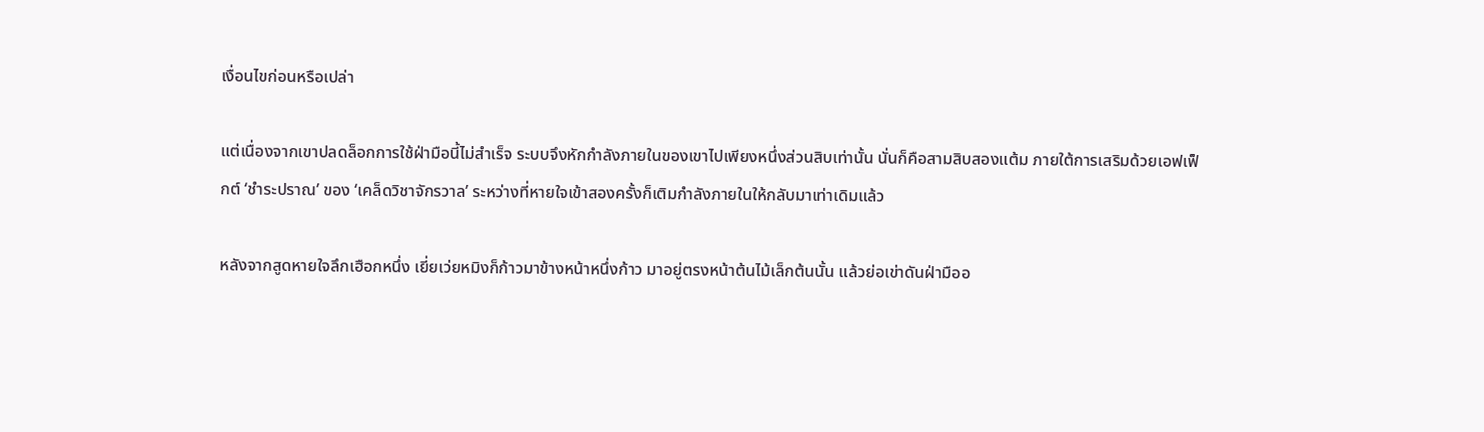เงื่อนไขก่อนหรือเปล่า

แต่เนื่องจากเขาปลดล็อกการใช้ฝ่ามือนี้ไม่สำเร็จ ระบบจึงหักกำลังภายในของเขาไปเพียงหนึ่งส่วนสิบเท่านั้น นั่นก็คือสามสิบสองแต้ม ภายใต้การเสริมด้วยเอฟเฟ็กต์ ‘ชำระปราณ’ ของ ‘เคล็ดวิชาจักรวาล’ ระหว่างที่หายใจเข้าสองครั้งก็เติมกำลังภายในให้กลับมาเท่าเดิมแล้ว

หลังจากสูดหายใจลึกเฮือกหนึ่ง เยี่ยเว่ยหมิงก็ก้าวมาข้างหน้าหนึ่งก้าว มาอยู่ตรงหน้าต้นไม้เล็กต้นนั้น แล้วย่อเข่าดันฝ่ามืออ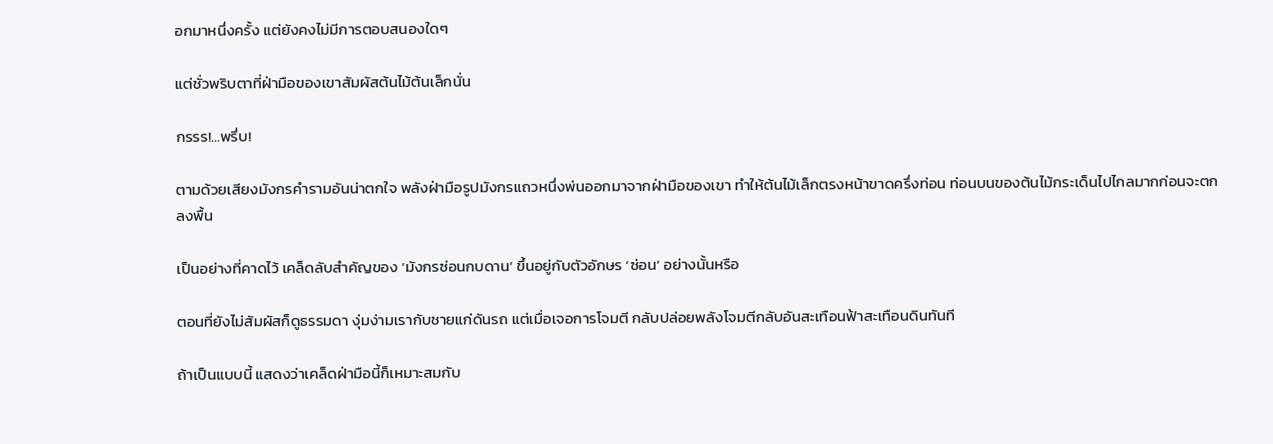อกมาหนึ่งครั้ง แต่ยังคงไม่มีการตอบสนองใดๆ

แต่ชั่วพริบตาที่ฝ่ามือของเขาสัมผัสต้นไม้ต้นเล็กนั่น

กรรร!…พรึ่บ!

ตามด้วยเสียงมังกรคำรามอันน่าตกใจ พลังฝ่ามือรูปมังกรแถวหนึ่งพ่นออกมาจากฝ่ามือของเขา ทำให้ต้นไม้เล็กตรงหน้าขาดครึ่งท่อน ท่อนบนของต้นไม้กระเด็นไปไกลมากก่อนจะตกลงพื้น

เป็นอย่างที่คาดไว้ เคล็ดลับสำคัญของ ‘มังกรซ่อนกบดาน’ ขึ้นอยู่กับตัวอักษร ‘ซ่อน’ อย่างนั้นหรือ

ตอนที่ยังไม่สัมผัสก็ดูธรรมดา งุ่มง่ามเรากับชายแก่ดันรถ แต่เมื่อเจอการโจมตี กลับปล่อยพลังโจมตีกลับอันสะเทือนฟ้าสะเทือนดินทันที

ถ้าเป็นแบบนี้ แสดงว่าเคล็ดฝ่ามือนี้ก็เหมาะสมกับ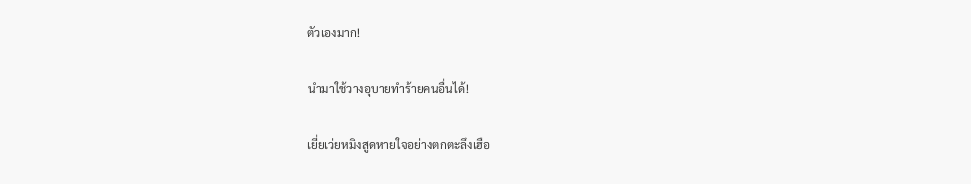ตัวเองมาก!

นำมาใช้วางอุบายทำร้ายคนอื่นได้!

เยี่ยเว่ยหมิงสูดหายใจอย่างตกตะลึงเฮือ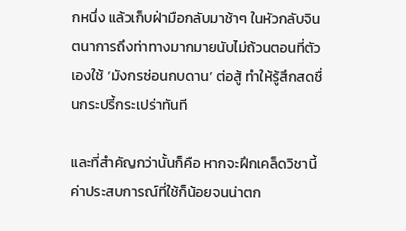กหนึ่ง แล้วเก็บฝ่ามือกลับมาช้าๆ ในหัวกลับจินตนาการถึงท่าทางมากมายนับไม่ถ้วนตอนที่ตัวเองใช้ ‘มังกรซ่อนกบดาน’ ต่อสู้ ทำให้รู้สึกสดชื่นกระปรี้กระเปร่าทันที

และที่สำคัญกว่านั้นก็คือ หากจะฝึกเคล็ดวิชานี้ ค่าประสบการณ์ที่ใช้ก็น้อยจนน่าตก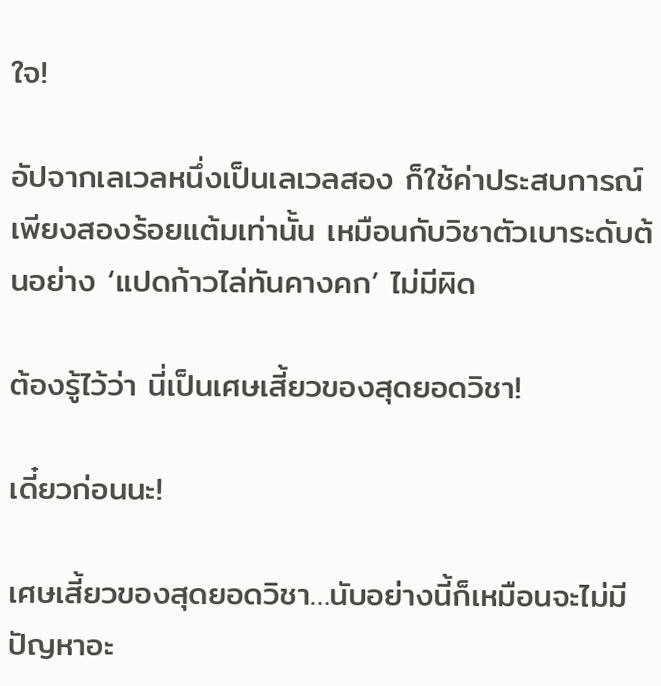ใจ!

อัปจากเลเวลหนึ่งเป็นเลเวลสอง ก็ใช้ค่าประสบการณ์เพียงสองร้อยแต้มเท่านั้น เหมือนกับวิชาตัวเบาระดับต้นอย่าง ‘แปดก้าวไล่ทันคางคก’ ไม่มีผิด

ต้องรู้ไว้ว่า นี่เป็นเศษเสี้ยวของสุดยอดวิชา!

เดี๋ยวก่อนนะ!

เศษเสี้ยวของสุดยอดวิชา…นับอย่างนี้ก็เหมือนจะไม่มีปัญหาอะ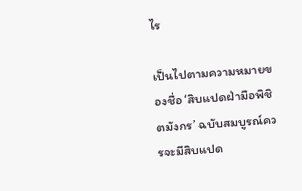ไร

เป็นไปตามความหมายของชื่อ ‘สิบแปดฝ่ามือพิชิตมังกร’ ฉบับสมบูรณ์ควรจะมีสิบแปด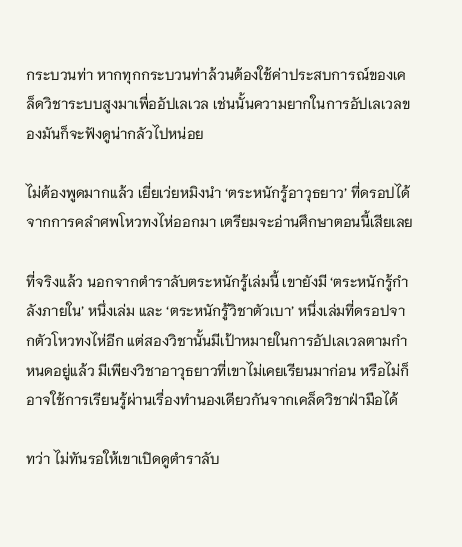กระบวนท่า หากทุกกระบวนท่าล้วนต้องใช้ค่าประสบการณ์ของเคล็ดวิชาระบบสูงมาเพื่ออัปเลเวล เช่นนั้นความยากในการอัปเลเวลของมันก็จะฟังดูน่ากลัวไปหน่อย

ไม่ต้องพูดมากแล้ว เยี่ยเว่ยหมิงนำ ‘ตระหนักรู้อาวุธยาว’ ที่ดรอปได้จากการคลำศพโหวทงไห่ออกมา เตรียมจะอ่านศึกษาตอนนี้เสียเลย

ที่จริงแล้ว นอกจากตำราลับตระหนักรู้เล่มนี้ เขายังมี ‘ตระหนักรู้กำลังภายใน’ หนึ่งเล่ม และ ‘ตระหนักรู้วิชาตัวเบา’ หนึ่งเล่มที่ดรอปจากตัวโหวทงไห่อีก แต่สองวิชานั้นมีเป้าหมายในการอัปเลเวลตามกำหนดอยู่แล้ว มีเพียงวิชาอาวุธยาวที่เขาไม่เคยเรียนมาก่อน หรือไม่ก็อาจใช้การเรียนรู้ผ่านเรื่องทำนองเดียวกันจากเคล็ดวิชาฝ่ามือได้

ทว่า ไม่ทันรอให้เขาเปิดดูตำราลับ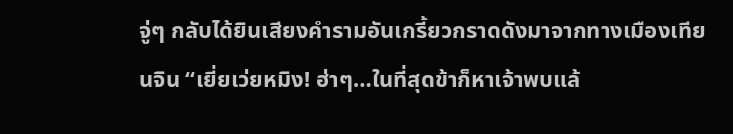จู่ๆ กลับได้ยินเสียงคำรามอันเกรี้ยวกราดดังมาจากทางเมืองเทียนจิน “เยี่ยเว่ยหมิง! ฮ่าๆ…ในที่สุดข้าก็หาเจ้าพบแล้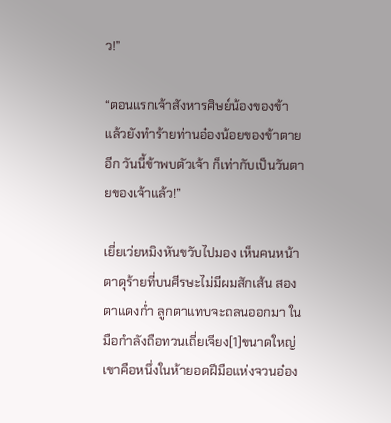ว!”

“ตอนแรกเจ้าสังหารศิษย์น้องของข้า แล้วยังทำร้ายท่านอ๋องน้อยของข้าตายอีก วันนี้ข้าพบตัวเจ้า ก็เท่ากับเป็นวันตายของเจ้าแล้ว!”

เยี่ยเว่ยหมิงหันขวับไปมอง เห็นคนหน้าตาดุร้ายที่บนศีรษะไม่มีผมสักเส้น สองตาแดงก่ำ ลูกตาแทบจะถลนออกมา ในมือกำลังถือทวนเถี่ยเจียง[1]ขนาดใหญ่ เขาคือหนึ่งในห้ายอดฝีมือแห่งจวนอ๋อง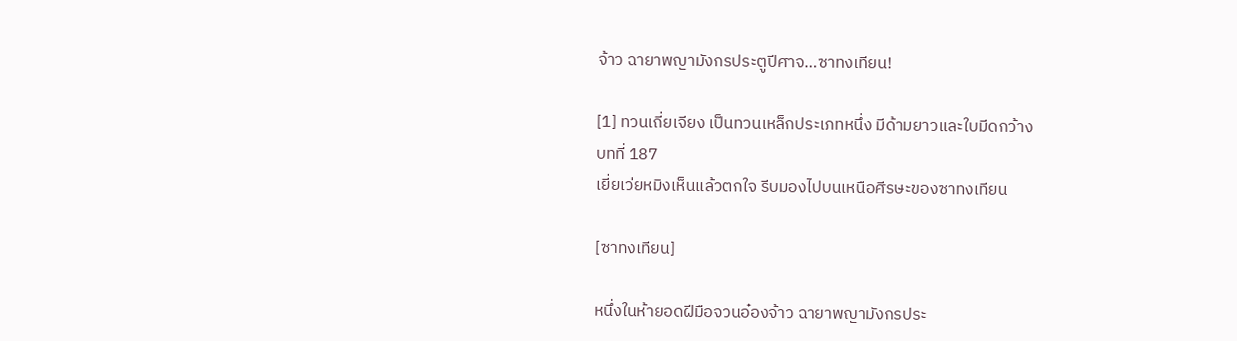จ้าว ฉายาพญามังกรประตูปีศาจ…ซาทงเทียน!

[1] ทวนเถี่ยเจียง เป็นทวนเหล็กประเภทหนึ่ง มีด้ามยาวและใบมีดกว้าง
บทที่ 187
เยี่ยเว่ยหมิงเห็นแล้วตกใจ รีบมองไปบนเหนือศีรษะของซาทงเทียน

[ซาทงเทียน]

หนึ่งในห้ายอดฝีมือจวนอ๋องจ้าว ฉายาพญามังกรประ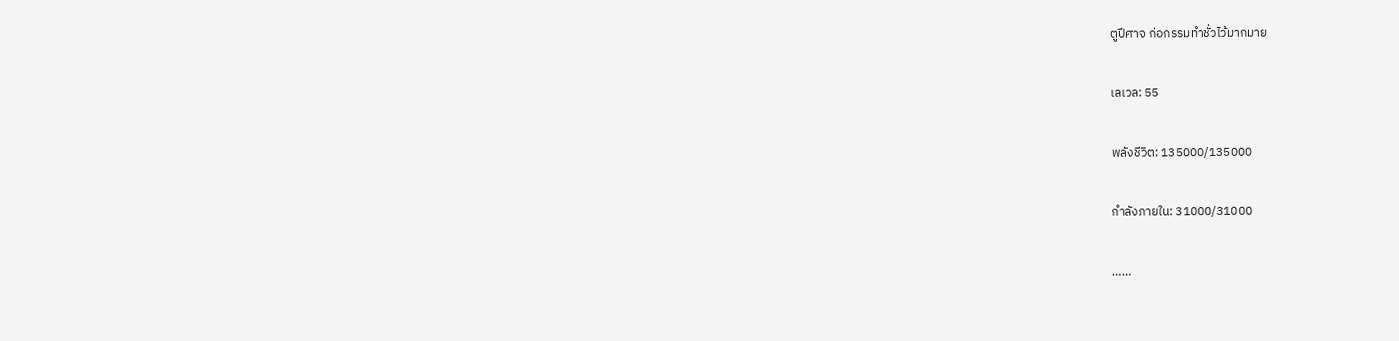ตูปีศาจ ก่อกรรมทำชั่วไว้มากมาย

เลเวล: 55

พลังชีวิต: 135000/135000

กำลังภายใน: 31000/31000

……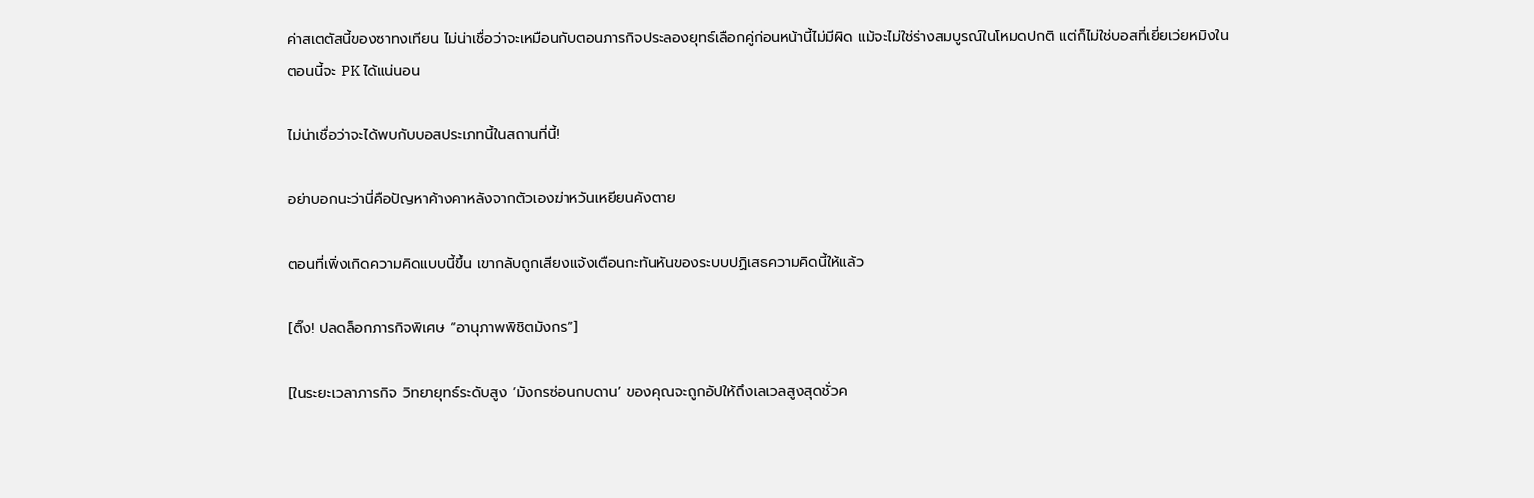ค่าสเตตัสนี้ของซาทงเทียน ไม่น่าเชื่อว่าจะเหมือนกับตอนภารกิจประลองยุทธ์เลือกคู่ก่อนหน้านี้ไม่มีผิด แม้จะไม่ใช่ร่างสมบูรณ์ในโหมดปกติ แต่ก็ไม่ใช่บอสที่เยี่ยเว่ยหมิงในตอนนี้จะ PK ได้แน่นอน

ไม่น่าเชื่อว่าจะได้พบกับบอสประเภทนี้ในสถานที่นี้!

อย่าบอกนะว่านี่คือปัญหาค้างคาหลังจากตัวเองฆ่าหวันเหยียนคังตาย

ตอนที่เพิ่งเกิดความคิดแบบนี้ขึ้น เขากลับถูกเสียงแจ้งเตือนกะทันหันของระบบปฏิเสธความคิดนี้ให้แล้ว

[ติ๊ง! ปลดล็อกภารกิจพิเศษ “อานุภาพพิชิตมังกร”]

[ในระยะเวลาภารกิจ วิทยายุทธ์ระดับสูง ‘มังกรซ่อนกบดาน’ ของคุณจะถูกอัปให้ถึงเลเวลสูงสุดชั่วค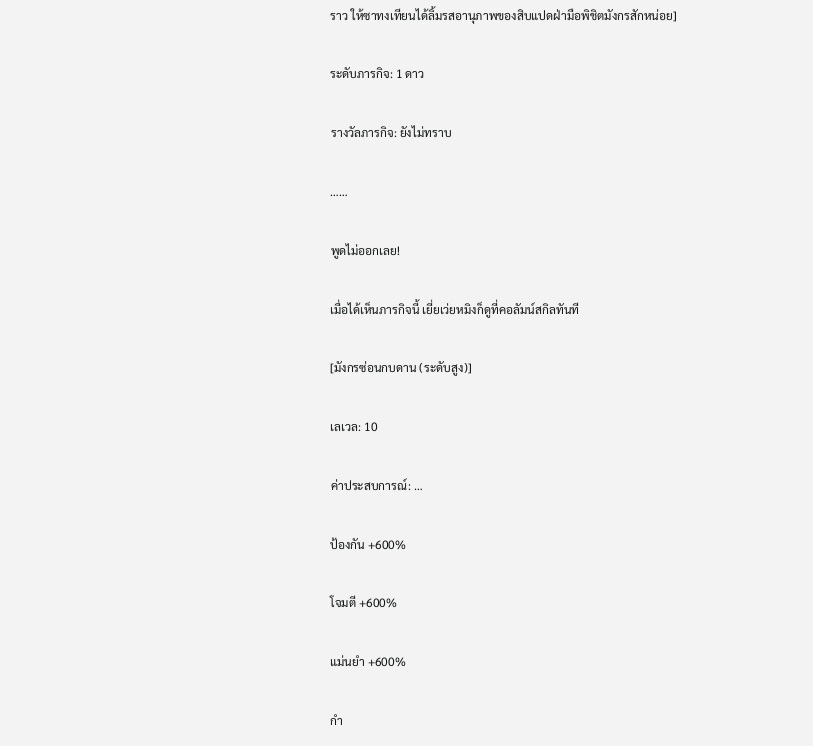ราว ให้ซาทงเทียนได้ลิ้มรสอานุภาพของสิบแปดฝ่ามือพิชิตมังกรสักหน่อย]

ระดับภารกิจ: 1 ดาว

รางวัลภารกิจ: ยังไม่ทราบ

……

พูดไม่ออกเลย!

เมื่อได้เห็นภารกิจนี้ เยี่ยเว่ยหมิงก็ดูที่คอลัมน์สกิลทันที

[มังกรซ่อนกบดาน (ระดับสูง)]

เลเวล: 10

ค่าประสบการณ์: …

ป้องกัน +600%

โจมตี +600%

แม่นยำ +600%

กำ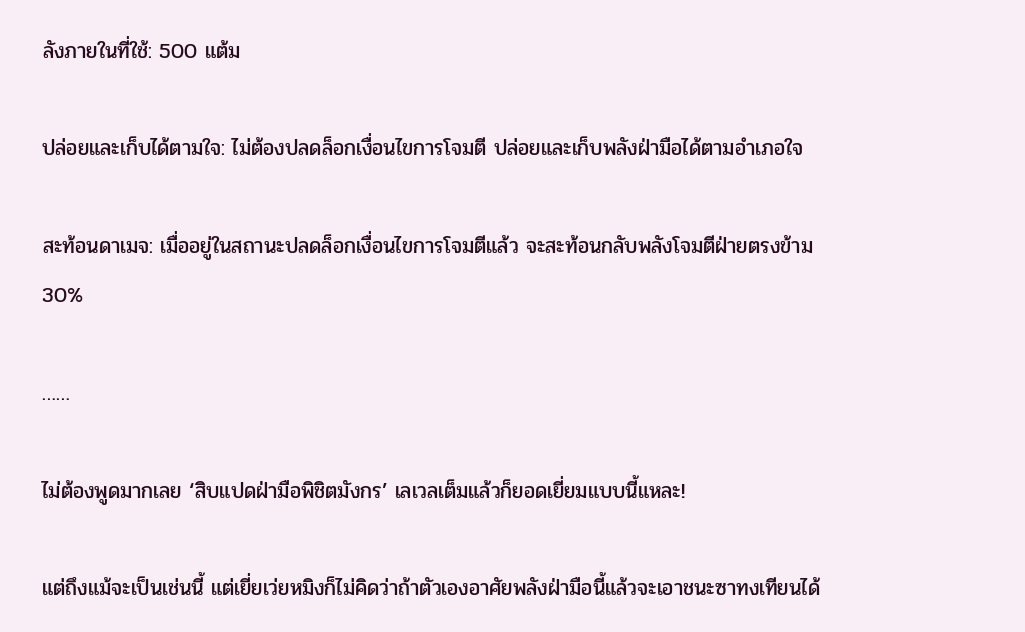ลังภายในที่ใช้: 500 แต้ม

ปล่อยและเก็บได้ตามใจ: ไม่ต้องปลดล็อกเงื่อนไขการโจมตี ปล่อยและเก็บพลังฝ่ามือได้ตามอำเภอใจ

สะท้อนดาเมจ: เมื่ออยู่ในสถานะปลดล็อกเงื่อนไขการโจมตีแล้ว จะสะท้อนกลับพลังโจมตีฝ่ายตรงข้าม 30%

……

ไม่ต้องพูดมากเลย ‘สิบแปดฝ่ามือพิชิตมังกร’ เลเวลเต็มแล้วก็ยอดเยี่ยมแบบนี้แหละ!

แต่ถึงแม้จะเป็นเช่นนี้ แต่เยี่ยเว่ยหมิงก็ไม่คิดว่าถ้าตัวเองอาศัยพลังฝ่ามือนี้แล้วจะเอาชนะซาทงเทียนได้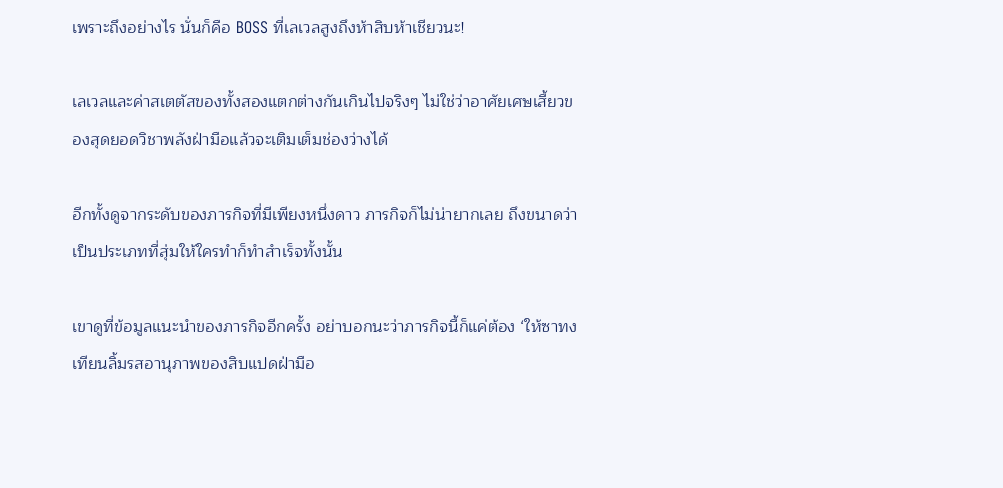เพราะถึงอย่างไร นั่นก็คือ BOSS ที่เลเวลสูงถึงห้าสิบห้าเชียวนะ!

เลเวลและค่าสเตตัสของทั้งสองแตกต่างกันเกินไปจริงๆ ไม่ใช่ว่าอาศัยเศษเสี้ยวของสุดยอดวิชาพลังฝ่ามือแล้วจะเติมเต็มช่องว่างได้

อีกทั้งดูจากระดับของภารกิจที่มีเพียงหนึ่งดาว ภารกิจก็ไม่น่ายากเลย ถึงขนาดว่าเป็นประเภทที่สุ่มให้ใครทำก็ทำสำเร็จทั้งนั้น

เขาดูที่ข้อมูลแนะนำของภารกิจอีกครั้ง อย่าบอกนะว่าภารกิจนี้ก็แค่ต้อง ‘ให้ซาทงเทียนลิ้มรสอานุภาพของสิบแปดฝ่ามือ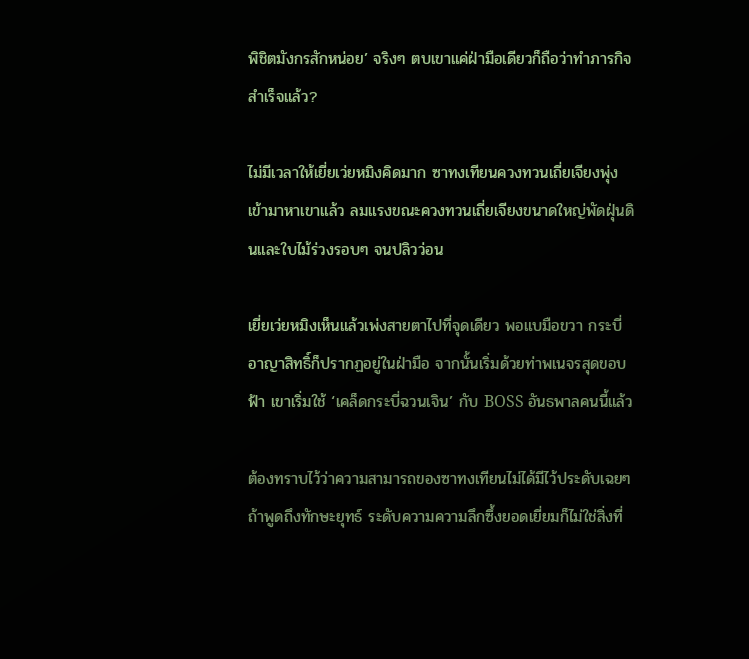พิชิตมังกรสักหน่อย’ จริงๆ ตบเขาแค่ฝ่ามือเดียวก็ถือว่าทำภารกิจสำเร็จแล้ว?

ไม่มีเวลาให้เยี่ยเว่ยหมิงคิดมาก ซาทงเทียนควงทวนเถี่ยเจียงพุ่งเข้ามาหาเขาแล้ว ลมแรงขณะควงทวนเถี่ยเจียงขนาดใหญ่พัดฝุ่นดินและใบไม้ร่วงรอบๆ จนปลิวว่อน

เยี่ยเว่ยหมิงเห็นแล้วเพ่งสายตาไปที่จุดเดียว พอแบมือขวา กระบี่อาญาสิทธิ์ก็ปรากฏอยู่ในฝ่ามือ จากนั้นเริ่มด้วยท่าพเนจรสุดขอบฟ้า เขาเริ่มใช้ ‘เคล็ดกระบี่ฉวนเจิน’ กับ BOSS อันธพาลคนนี้แล้ว

ต้องทราบไว้ว่าความสามารถของซาทงเทียนไม่ได้มีไว้ประดับเฉยๆ ถ้าพูดถึงทักษะยุทธ์ ระดับความความลึกซึ้งยอดเยี่ยมก็ไม่ใช่สิ่งที่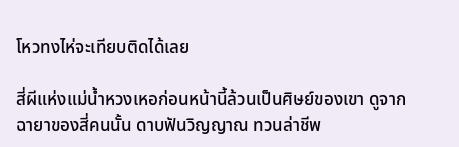โหวทงไห่จะเทียบติดได้เลย

สี่ผีแห่งแม่น้ำหวงเหอก่อนหน้านี้ล้วนเป็นศิษย์ของเขา ดูจากฉายาของสี่คนนั้น ดาบฟันวิญญาณ ทวนล่าชีพ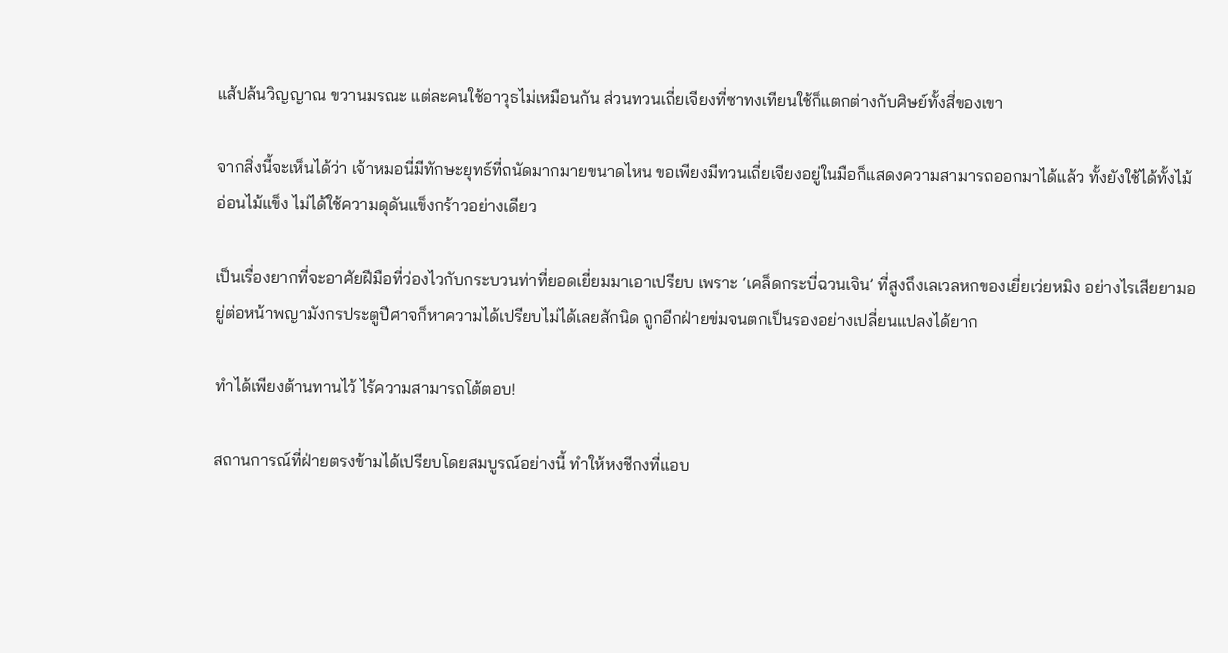แส้ปล้นวิญญาณ ขวานมรณะ แต่ละคนใช้อาวุธไม่เหมือนกัน ส่วนทวนเถี่ยเจียงที่ซาทงเทียนใช้ก็แตกต่างกับศิษย์ทั้งสี่ของเขา

จากสิ่งนี้จะเห็นได้ว่า เจ้าหมอนี่มีทักษะยุทธ์ที่ถนัดมากมายขนาดไหน ขอเพียงมีทวนเถี่ยเจียงอยู่ในมือก็แสดงความสามารถออกมาได้แล้ว ทั้งยังใช้ได้ทั้งไม้อ่อนไม้แข็ง ไม่ได้ใช้ความดุดันแข็งกร้าวอย่างเดียว

เป็นเรื่องยากที่จะอาศัยฝีมือที่ว่องไวกับกระบวนท่าที่ยอดเยี่ยมมาเอาเปรียบ เพราะ ‘เคล็ดกระบี่ฉวนเจิน’ ที่สูงถึงเลเวลหกของเยี่ยเว่ยหมิง อย่างไรเสียยามอยู่ต่อหน้าพญามังกรประตูปีศาจก็หาความได้เปรียบไม่ได้เลยสักนิด ถูกอีกฝ่ายข่มจนตกเป็นรองอย่างเปลี่ยนแปลงได้ยาก

ทำได้เพียงต้านทานไว้ ไร้ความสามารถโต้ตอบ!

สถานการณ์ที่ฝ่ายตรงข้ามได้เปรียบโดยสมบูรณ์อย่างนี้ ทำให้หงชีกงที่แอบ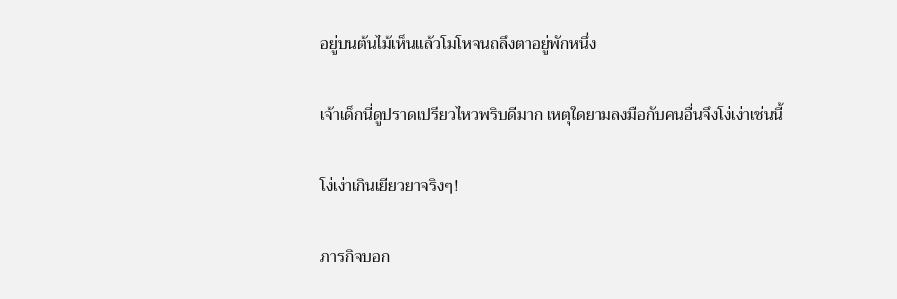อยู่บนต้นไม้เห็นแล้วโมโหจนถลึงตาอยู่พักหนึ่ง

เจ้าเด็กนี่ดูปราดเปรียวไหวพริบดีมาก เหตุใดยามลงมือกับคนอื่นจึงโง่เง่าเช่นนี้

โง่เง่าเกินเยียวยาจริงๆ!

ภารกิจบอก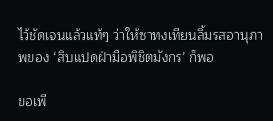ไว้ชัดเจนแล้วแท้ๆ ว่าให้ซาทงเทียนลิ้มรสอานุภาพของ ‘สิบแปดฝ่ามือพิชิตมังกร’ ก็พอ

ขอเพี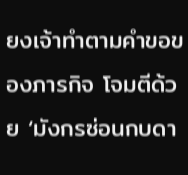ยงเจ้าทำตามคำขอของภารกิจ โจมตีด้วย ‘มังกรซ่อนกบดา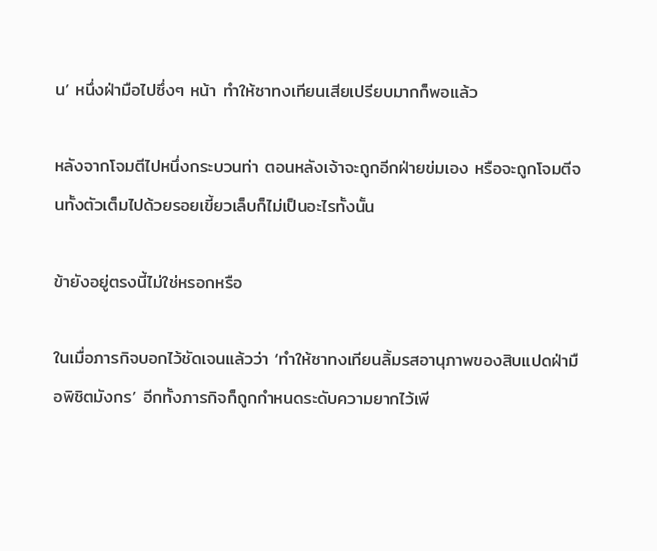น’ หนึ่งฝ่ามือไปซึ่งๆ หน้า ทำให้ซาทงเทียนเสียเปรียบมากก็พอแล้ว

หลังจากโจมตีไปหนึ่งกระบวนท่า ตอนหลังเจ้าจะถูกอีกฝ่ายข่มเอง หรือจะถูกโจมตีจนทั้งตัวเต็มไปด้วยรอยเขี้ยวเล็บก็ไม่เป็นอะไรทั้งนั้น

ข้ายังอยู่ตรงนี้ไม่ใช่หรอกหรือ

ในเมื่อภารกิจบอกไว้ชัดเจนแล้วว่า ‘ทำให้ซาทงเทียนลิ้มรสอานุภาพของสิบแปดฝ่ามือพิชิตมังกร’ อีกทั้งภารกิจก็ถูกกำหนดระดับความยากไว้เพี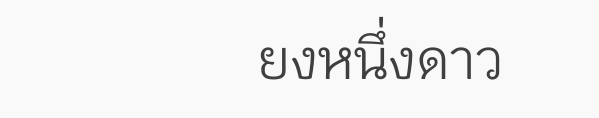ยงหนึ่งดาว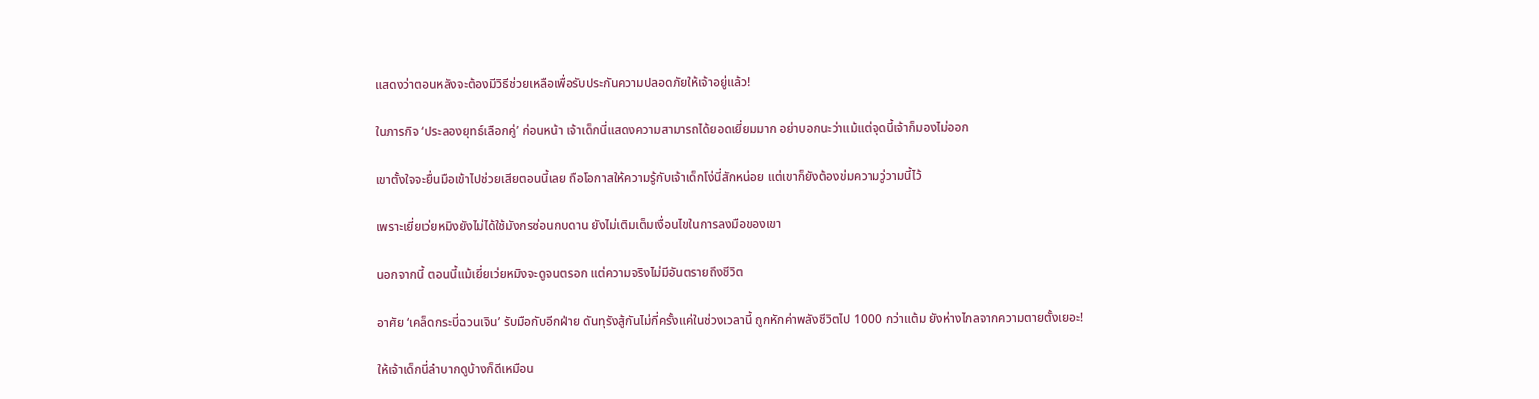แสดงว่าตอนหลังจะต้องมีวิธีช่วยเหลือเพื่อรับประกันความปลอดภัยให้เจ้าอยู่แล้ว!

ในภารกิจ ‘ประลองยุทธ์เลือกคู่’ ก่อนหน้า เจ้าเด็กนี่แสดงความสามารถได้ยอดเยี่ยมมาก อย่าบอกนะว่าแม้แต่จุดนี้เจ้าก็มองไม่ออก

เขาตั้งใจจะยื่นมือเข้าไปช่วยเสียตอนนี้เลย ถือโอกาสให้ความรู้กับเจ้าเด็กโง่นี่สักหน่อย แต่เขาก็ยังต้องข่มความวู่วามนี้ไว้

เพราะเยี่ยเว่ยหมิงยังไม่ได้ใช้มังกรซ่อนกบดาน ยังไม่เติมเต็มเงื่อนไขในการลงมือของเขา

นอกจากนี้ ตอนนี้แม้เยี่ยเว่ยหมิงจะดูจนตรอก แต่ความจริงไม่มีอันตรายถึงชีวิต

อาศัย ‘เคล็ดกระบี่ฉวนเจิน’ รับมือกับอีกฝ่าย ดันทุรังสู้กันไม่กี่ครั้งแค่ในช่วงเวลานี้ ถูกหักค่าพลังชีวิตไป 1000 กว่าแต้ม ยังห่างไกลจากความตายตั้งเยอะ!

ให้เจ้าเด็กนี่ลำบากดูบ้างก็ดีเหมือน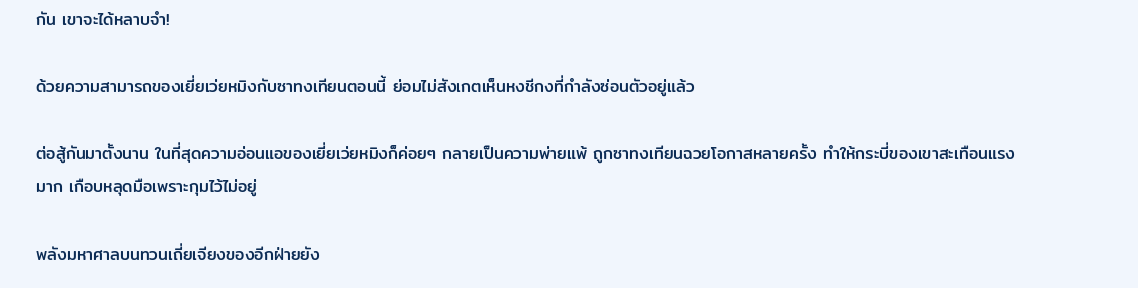กัน เขาจะได้หลาบจำ!

ด้วยความสามารถของเยี่ยเว่ยหมิงกับซาทงเทียนตอนนี้ ย่อมไม่สังเกตเห็นหงชีกงที่กำลังซ่อนตัวอยู่แล้ว

ต่อสู้กันมาตั้งนาน ในที่สุดความอ่อนแอของเยี่ยเว่ยหมิงก็ค่อยๆ กลายเป็นความพ่ายแพ้ ถูกซาทงเทียนฉวยโอกาสหลายครั้ง ทำให้กระบี่ของเขาสะเทือนแรงมาก เกือบหลุดมือเพราะกุมไว้ไม่อยู่

พลังมหาศาลบนทวนเถี่ยเจียงของอีกฝ่ายยัง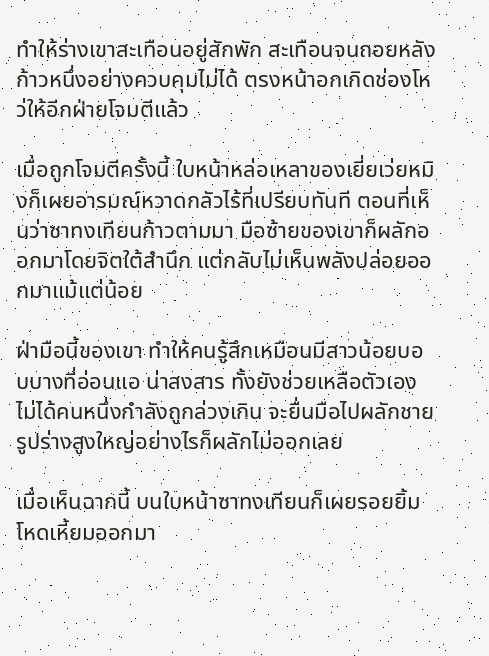ทำให้ร่างเขาสะเทือนอยู่สักพัก สะเทือนจนถอยหลังก้าวหนึ่งอย่างควบคุมไม่ได้ ตรงหน้าอกเกิดช่องโหว่ให้อีกฝ่ายโจมตีแล้ว

เมื่อถูกโจมตีครั้งนี้ ใบหน้าหล่อเหลาของเยี่ยเว่ยหมิงก็เผยอารมณ์หวาดกลัวไร้ที่เปรียบทันที ตอนที่เห็นว่าซาทงเทียนก้าวตามมา มือซ้ายของเขาก็ผลักออกมาโดยจิตใต้สำนึก แต่กลับไม่เห็นพลังปล่อยออกมาแม้แต่น้อย

ฝ่ามือนี้ของเขา ทำให้คนรู้สึกเหมือนมีสาวน้อยบอบบางที่อ่อนแอ น่าสงสาร ทั้งยังช่วยเหลือตัวเองไม่ได้คนหนึ่งกำลังถูกล่วงเกิน จะยื่นมือไปผลักชายรูปร่างสูงใหญ่อย่างไรก็ผลักไม่ออกเลย

เมื่อเห็นฉากนี้ บนใบหน้าซาทงเทียนก็เผยรอยยิ้มโหดเหี้ยมออกมา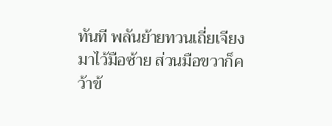ทันที พลันย้ายทวนเถี่ยเจียงมาไว้มือซ้าย ส่วนมือขวาก็คว้าข้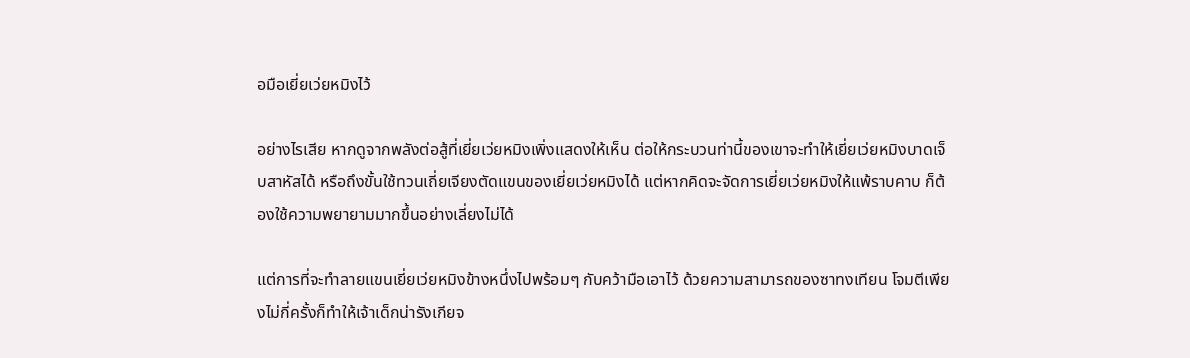อมือเยี่ยเว่ยหมิงไว้

อย่างไรเสีย หากดูจากพลังต่อสู้ที่เยี่ยเว่ยหมิงเพิ่งแสดงให้เห็น ต่อให้กระบวนท่านี้ของเขาจะทำให้เยี่ยเว่ยหมิงบาดเจ็บสาหัสได้ หรือถึงขั้นใช้ทวนเถี่ยเจียงตัดแขนของเยี่ยเว่ยหมิงได้ แต่หากคิดจะจัดการเยี่ยเว่ยหมิงให้แพ้ราบคาบ ก็ต้องใช้ความพยายามมากขึ้นอย่างเลี่ยงไม่ได้

แต่การที่จะทำลายแขนเยี่ยเว่ยหมิงข้างหนึ่งไปพร้อมๆ กับคว้ามือเอาไว้ ด้วยความสามารถของซาทงเทียน โจมตีเพียงไม่กี่ครั้งก็ทำให้เจ้าเด็กน่ารังเกียจ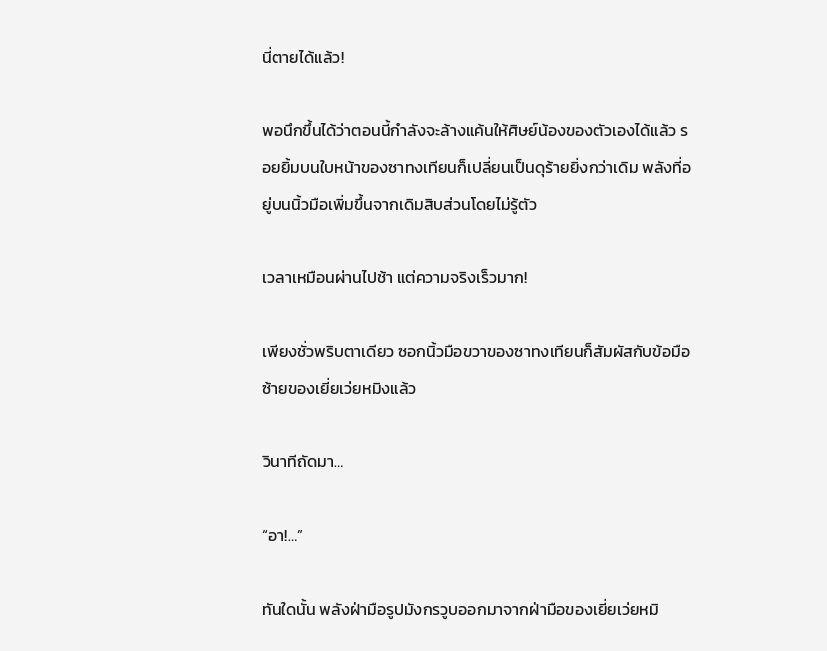นี่ตายได้แล้ว!

พอนึกขึ้นได้ว่าตอนนี้กำลังจะล้างแค้นให้ศิษย์น้องของตัวเองได้แล้ว รอยยิ้มบนใบหน้าของซาทงเทียนก็เปลี่ยนเป็นดุร้ายยิ่งกว่าเดิม พลังที่อยู่บนนิ้วมือเพิ่มขึ้นจากเดิมสิบส่วนโดยไม่รู้ตัว

เวลาเหมือนผ่านไปช้า แต่ความจริงเร็วมาก!

เพียงชั่วพริบตาเดียว ซอกนิ้วมือขวาของซาทงเทียนก็สัมผัสกับข้อมือซ้ายของเยี่ยเว่ยหมิงแล้ว

วินาทีถัดมา…

“อา!…”

ทันใดนั้น พลังฝ่ามือรูปมังกรวูบออกมาจากฝ่ามือของเยี่ยเว่ยหมิ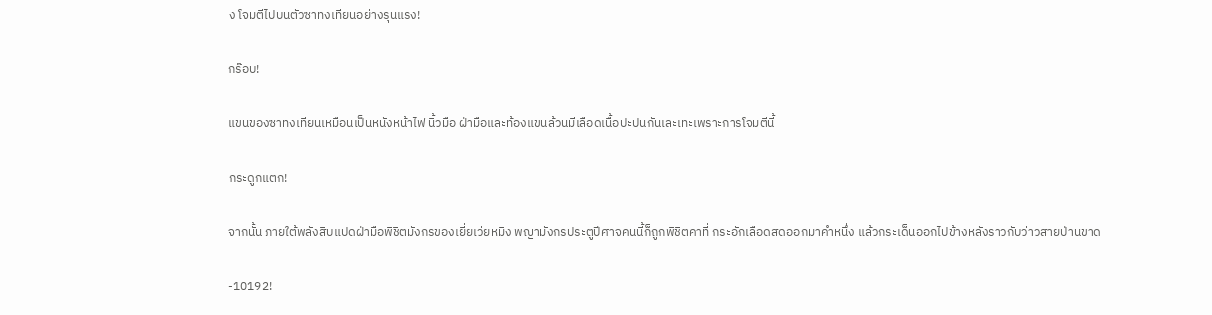ง โจมตีไปบนตัวซาทงเทียนอย่างรุนแรง!

กร๊อบ!

แขนของซาทงเทียนเหมือนเป็นหนังหน้าไฟ นิ้วมือ ฝ่ามือและท้องแขนล้วนมีเลือดเนื้อปะปนกันเละเทะเพราะการโจมตีนี้

กระดูกแตก!

จากนั้น ภายใต้พลังสิบแปดฝ่ามือพิชิตมังกรของเยี่ยเว่ยหมิง พญามังกรประตูปีศาจคนนี้ก็ถูกพิชิตคาที่ กระอักเลือดสดออกมาคำหนึ่ง แล้วกระเด็นออกไปข้างหลังราวกับว่าวสายป่านขาด

-10192!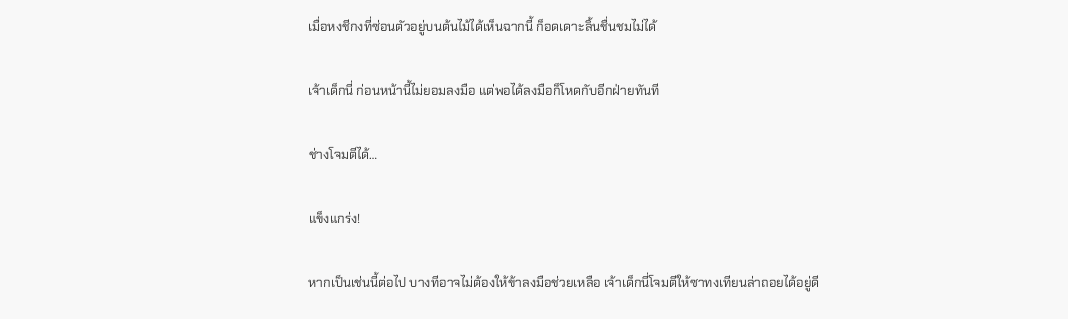เมื่อหงชีกงที่ซ่อนตัวอยู่บนต้นไม้ได้เห็นฉากนี้ ก็อดเดาะลิ้นชื่นชมไม่ได้

เจ้าเด็กนี่ ก่อนหน้านี้ไม่ยอมลงมือ แต่พอได้ลงมือก็โหดกับอีกฝ่ายทันที

ช่างโจมตีได้…

แข็งแกร่ง!

หากเป็นเช่นนี้ต่อไป บางทีอาจไม่ต้องให้ข้าลงมือช่วยเหลือ เจ้าเด็กนี่โจมตีให้ซาทงเทียนล่าถอยได้อยู่ดี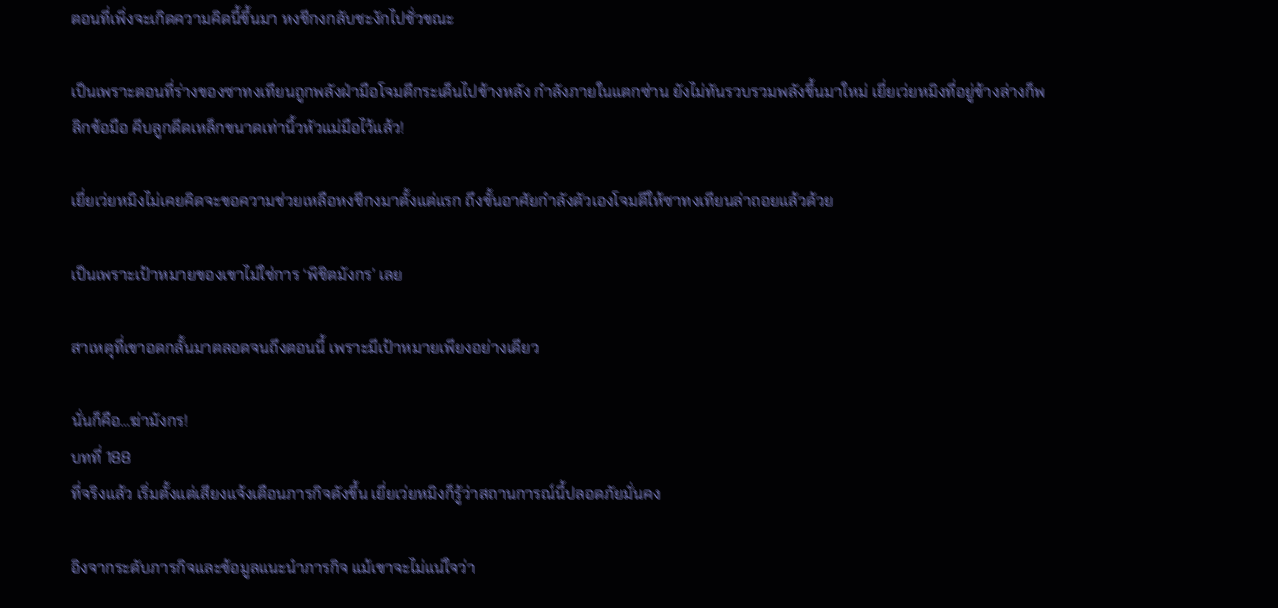ตอนที่เพิ่งจะเกิดความคิดนี้ขึ้นมา หงชีกงกลับชะงักไปชั่วขณะ

เป็นเพราะตอนที่ร่างของซาทงเทียนถูกพลังฝ่ามือโจมตีกระเด็นไปข้างหลัง กำลังภายในแตกซ่าน ยังไม่ทันรวบรวมพลังขึ้นมาใหม่ เยี่ยเว่ยหมิงที่อยู่ข้างล่างก็พลิกข้อมือ คีบลูกดีดเหล็กขนาดเท่านิ้วหัวแม่มือไว้แล้ว!

เยี่ยเว่ยหมิงไม่เคยคิดจะขอความช่วยเหลือหงชีกงมาตั้งแต่แรก ถึงขั้นอาศัยกำลังตัวเองโจมตีให้ซาทงเทียนล่าถอยแล้วด้วย

เป็นเพราะเป้าหมายของเขาไม่ใช่การ ‘พิชิตมังกร’ เลย

สาเหตุที่เขาอดกลั้นมาตลอดจนถึงตอนนี้ เพราะมีเป้าหมายเพียงอย่างเดียว

นั่นก็คือ…ฆ่ามังกร!
บทที่ 188
ที่จริงแล้ว เริ่มตั้งแต่เสียงแจ้งเตือนภารกิจดังขึ้น เยี่ยเว่ยหมิงก็รู้ว่าสถานการณ์นี้ปลอดภัยมั่นคง

อิงจากระดับภารกิจและข้อมูลแนะนำภารกิจ แม้เขาจะไม่แน่ใจว่า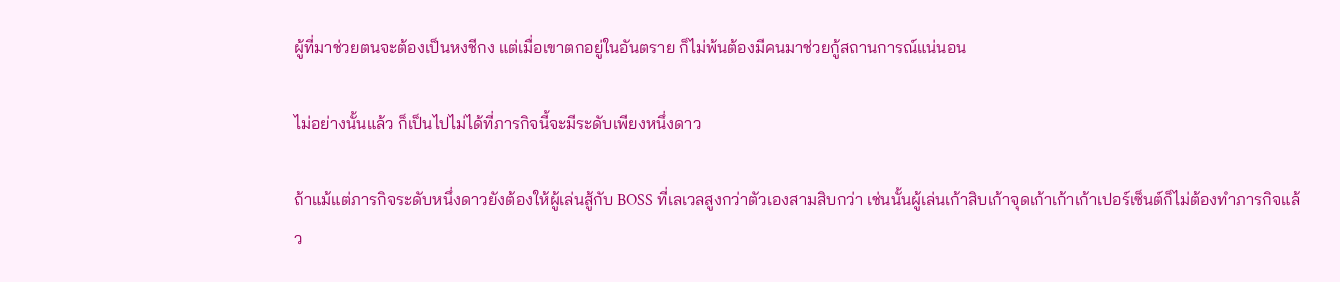ผู้ที่มาช่วยตนจะต้องเป็นหงชีกง แต่เมื่อเขาตกอยู่ในอันตราย ก็ไม่พ้นต้องมีคนมาช่วยกู้สถานการณ์แน่นอน

ไม่อย่างนั้นแล้ว ก็เป็นไปไม่ได้ที่ภารกิจนี้จะมีระดับเพียงหนึ่งดาว

ถ้าแม้แต่ภารกิจระดับหนึ่งดาวยังต้องให้ผู้เล่นสู้กับ BOSS ที่เลเวลสูงกว่าตัวเองสามสิบกว่า เช่นนั้นผู้เล่นเก้าสิบเก้าจุดเก้าเก้าเก้าเปอร์เซ็นต์ก็ไม่ต้องทำภารกิจแล้ว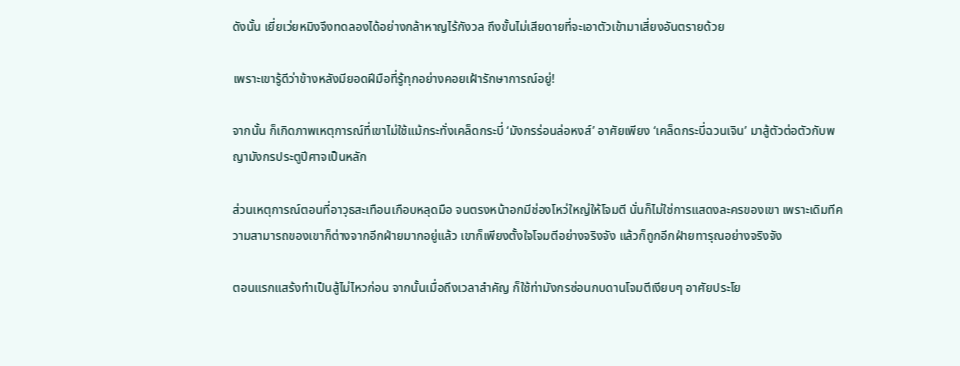ดังนั้น เยี่ยเว่ยหมิงจึงทดลองได้อย่างกล้าหาญไร้กังวล ถึงขั้นไม่เสียดายที่จะเอาตัวเข้ามาเสี่ยงอันตรายด้วย

เพราะเขารู้ดีว่าข้างหลังมียอดฝีมือที่รู้ทุกอย่างคอยเฝ้ารักษาการณ์อยู่!

จากนั้น ก็เกิดภาพเหตุการณ์ที่เขาไม่ใช้แม้กระทั่งเคล็ดกระบี่ ‘มังกรร่อนล่อหงส์’ อาศัยเพียง ‘เคล็ดกระบี่ฉวนเจิน’ มาสู้ตัวต่อตัวกับพญามังกรประตูปีศาจเป็นหลัก

ส่วนเหตุการณ์ตอนที่อาวุธสะเทือนเกือบหลุดมือ จนตรงหน้าอกมีช่องโหว่ใหญ่ให้โจมตี นั่นก็ไม่ใช่การแสดงละครของเขา เพราะเดิมทีความสามารถของเขาก็ต่างจากอีกฝ่ายมากอยู่แล้ว เขาก็เพียงตั้งใจโจมตีอย่างจริงจัง แล้วก็ถูกอีกฝ่ายทารุณอย่างจริงจัง

ตอนแรกแสร้งทำเป็นสู้ไม่ไหวก่อน จากนั้นเมื่อถึงเวลาสำคัญ ก็ใช้ท่ามังกรซ่อนกบดานโจมตีเงียบๆ อาศัยประโย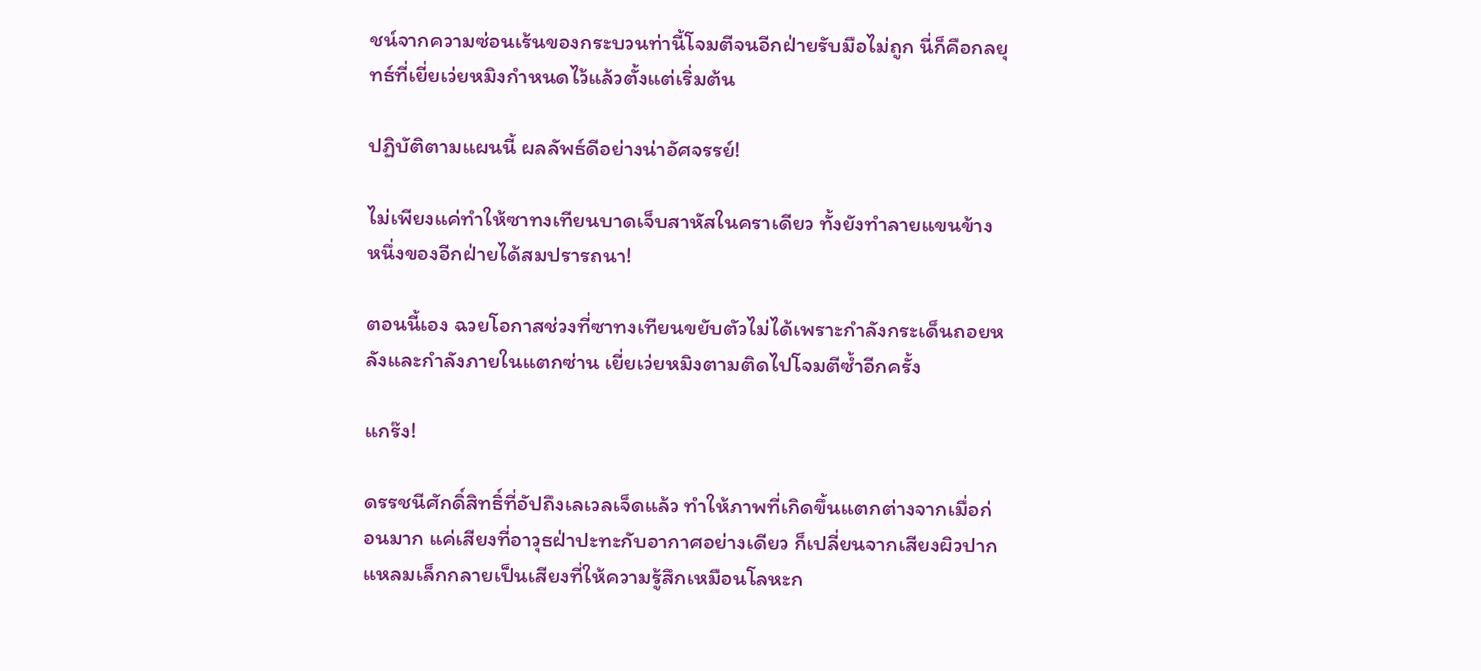ชน์จากความซ่อนเร้นของกระบวนท่านี้โจมตีจนอีกฝ่ายรับมือไม่ถูก นี่ก็คือกลยุทธ์ที่เยี่ยเว่ยหมิงกำหนดไว้แล้วตั้งแต่เริ่มต้น

ปฏิบัติตามแผนนี้ ผลลัพธ์ดีอย่างน่าอัศจรรย์!

ไม่เพียงแค่ทำให้ซาทงเทียนบาดเจ็บสาหัสในคราเดียว ทั้งยังทำลายแขนข้างหนึ่งของอีกฝ่ายได้สมปรารถนา!

ตอนนี้เอง ฉวยโอกาสช่วงที่ซาทงเทียนขยับตัวไม่ได้เพราะกำลังกระเด็นถอยหลังและกำลังภายในแตกซ่าน เยี่ยเว่ยหมิงตามติดไปโจมตีซ้ำอีกครั้ง

แกร๊ง!

ดรรชนีศักดิ์สิทธิ์ที่อัปถึงเลเวลเจ็ดแล้ว ทำให้ภาพที่เกิดขึ้นแตกต่างจากเมื่อก่อนมาก แค่เสียงที่อาวุธฝ่าปะทะกับอากาศอย่างเดียว ก็เปลี่ยนจากเสียงผิวปากแหลมเล็กกลายเป็นเสียงที่ให้ความรู้สึกเหมือนโลหะก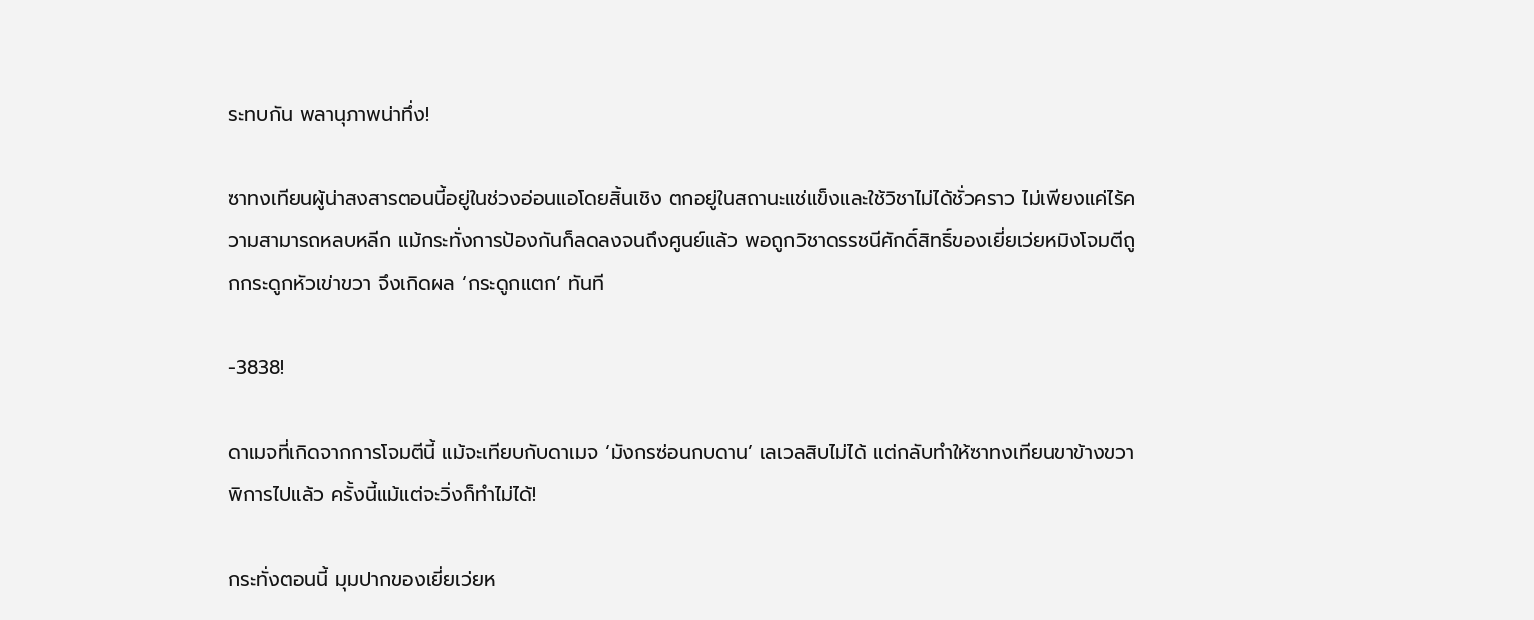ระทบกัน พลานุภาพน่าทึ่ง!

ซาทงเทียนผู้น่าสงสารตอนนี้อยู่ในช่วงอ่อนแอโดยสิ้นเชิง ตกอยู่ในสถานะแช่แข็งและใช้วิชาไม่ได้ชั่วคราว ไม่เพียงแค่ไร้ความสามารถหลบหลีก แม้กระทั่งการป้องกันก็ลดลงจนถึงศูนย์แล้ว พอถูกวิชาดรรชนีศักดิ์สิทธิ์ของเยี่ยเว่ยหมิงโจมตีถูกกระดูกหัวเข่าขวา จึงเกิดผล ‘กระดูกแตก’ ทันที

-3838!

ดาเมจที่เกิดจากการโจมตีนี้ แม้จะเทียบกับดาเมจ ‘มังกรซ่อนกบดาน’ เลเวลสิบไม่ได้ แต่กลับทำให้ซาทงเทียนขาข้างขวาพิการไปแล้ว ครั้งนี้แม้แต่จะวิ่งก็ทำไม่ได้!

กระทั่งตอนนี้ มุมปากของเยี่ยเว่ยห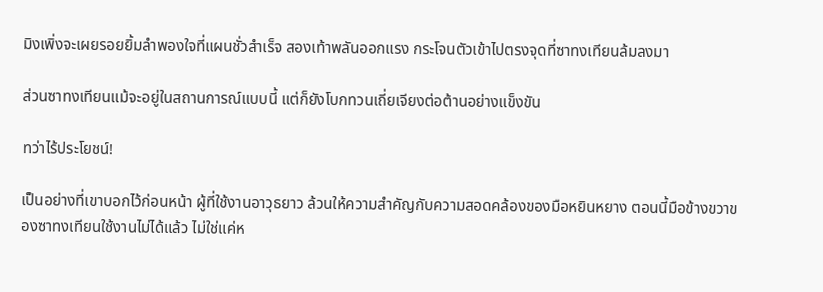มิงเพิ่งจะเผยรอยยิ้มลำพองใจที่แผนชั่วสำเร็จ สองเท้าพลันออกแรง กระโจนตัวเข้าไปตรงจุดที่ซาทงเทียนล้มลงมา

ส่วนซาทงเทียนแม้จะอยู่ในสถานการณ์แบบนี้ แต่ก็ยังโบกทวนเถี่ยเจียงต่อต้านอย่างแข็งขัน

ทว่าไร้ประโยชน์!

เป็นอย่างที่เขาบอกไว้ก่อนหน้า ผู้ที่ใช้งานอาวุธยาว ล้วนให้ความสำคัญกับความสอดคล้องของมือหยินหยาง ตอนนี้มือข้างขวาของซาทงเทียนใช้งานไม่ได้แล้ว ไม่ใช่แค่ห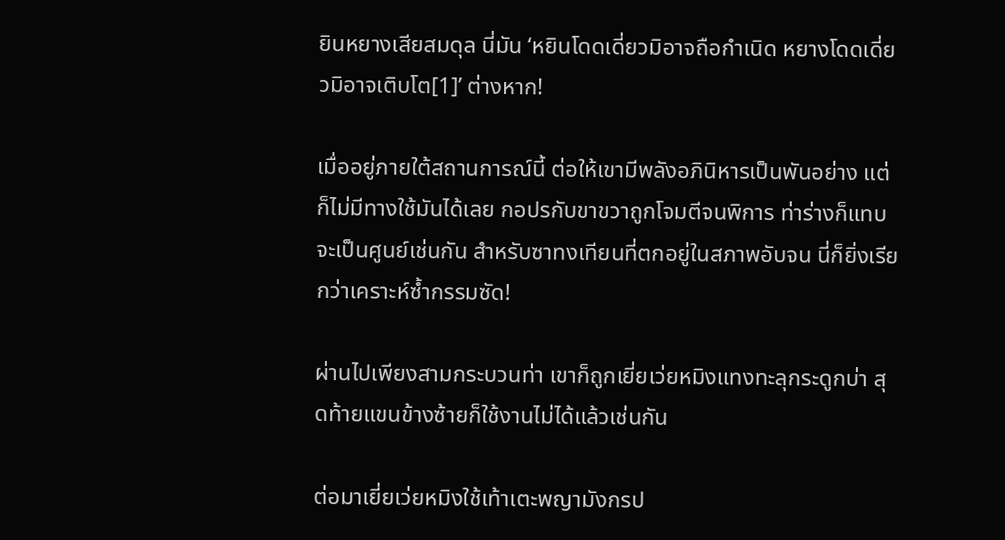ยินหยางเสียสมดุล นี่มัน ‘หยินโดดเดี่ยวมิอาจถือกำเนิด หยางโดดเดี่ยวมิอาจเติบโต[1]’ ต่างหาก!

เมื่ออยู่ภายใต้สถานการณ์นี้ ต่อให้เขามีพลังอภินิหารเป็นพันอย่าง แต่ก็ไม่มีทางใช้มันได้เลย กอปรกับขาขวาถูกโจมตีจนพิการ ท่าร่างก็แทบจะเป็นศูนย์เช่นกัน สำหรับซาทงเทียนที่ตกอยู่ในสภาพอับจน นี่ก็ยิ่งเรียกว่าเคราะห์ซ้ำกรรมซัด!

ผ่านไปเพียงสามกระบวนท่า เขาก็ถูกเยี่ยเว่ยหมิงแทงทะลุกระดูกบ่า สุดท้ายแขนข้างซ้ายก็ใช้งานไม่ได้แล้วเช่นกัน

ต่อมาเยี่ยเว่ยหมิงใช้เท้าเตะพญามังกรป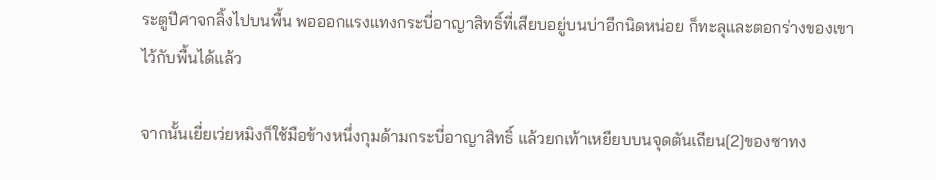ระตูปีศาจกลิ้งไปบนพื้น พอออกแรงแทงกระบี่อาญาสิทธิ์ที่เสียบอยู่บนบ่าอีกนิดหน่อย ก็ทะลุและตอกร่างของเขาไว้กับพื้นได้แล้ว

จากนั้นเยี่ยเว่ยหมิงก็ใช้มือข้างหนึ่งกุมด้ามกระบี่อาญาสิทธิ์ แล้วยกเท้าเหยียบบนจุดตันเถียน[2]ของซาทง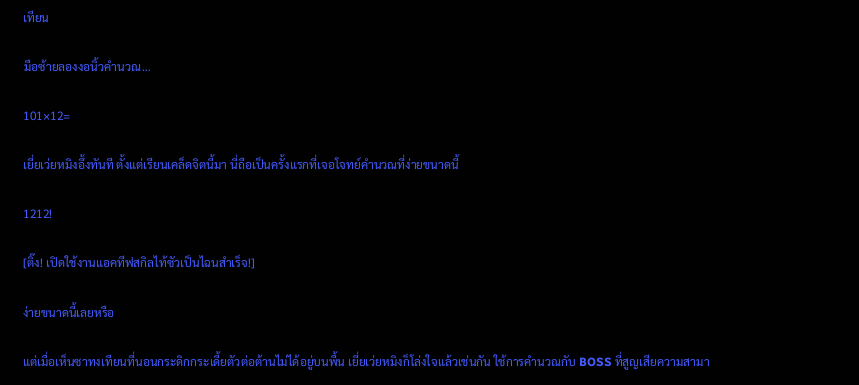เทียน

มือซ้ายลองงอนิ้วคำนวณ…

101×12=

เยี่ยเว่ยหมิงอึ้งทันที ตั้งแต่เรียนเคล็ดจิตนี้มา นี่ถือเป็นครั้งแรกที่เจอโจทย์คำนวณที่ง่ายขนาดนี้

1212!

[ติ๊ง! เปิดใช้งานแอคทีฟสกิลไท้ซัวเป็นไฉนสำเร็จ!]

ง่ายขนาดนี้เลยหรือ

แต่เมื่อเห็นซาทงเทียนที่นอนกระดิกกระเดี้ยตัวต่อต้านไม่ได้อยู่บนพื้น เยี่ยเว่ยหมิงก็โล่งใจแล้วเช่นกัน ใช้การคำนวณกับ BOSS ที่สูญเสียความสามา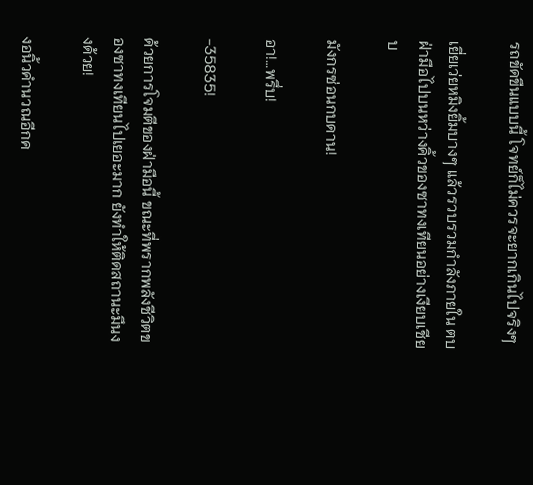รถขัดขืนแบบนี้ โจทย์ก็ไม่ควรจะยากเกินไปจริงๆ

เยี่ยเว่ยหมิงยิ้มบางๆ แล้วรวบรวมกำลังภายใน ตบฝ่ามือไปบนหว่างคิ้วของซาทงเทียนอย่างเงียบเชียบ

มังกรซ่อนกบดาน!

อา!…พรึ่บ!

-35835!

ด้วยการโจมตีของฝ่ามือนี้ ขณะที่พรากพลังชีวิตของซาทงเทียนไปเยอะมาก ยังทำให้ติดสถานะมึนงงด้วย!

งอนิ้วคำนวณอีกค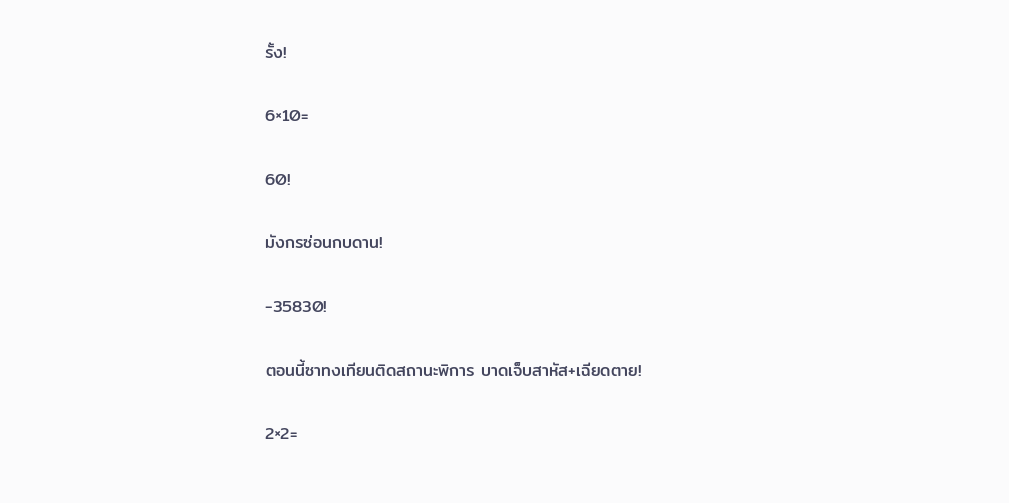รั้ง!

6×10=

60!

มังกรซ่อนกบดาน!

-35830!

ตอนนี้ซาทงเทียนติดสถานะพิการ บาดเจ็บสาหัส+เฉียดตาย!

2×2=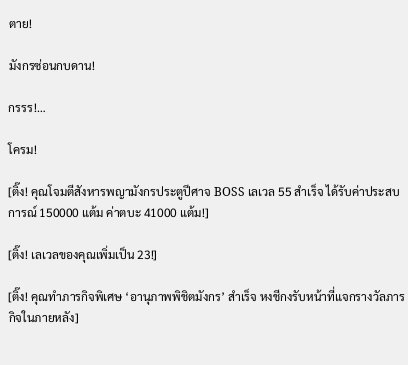ตาย!

มังกรซ่อนกบดาน!

กรรร!…

โครม!

[ติ๊ง! คุณโจมตีสังหารพญามังกรประตูปีศาจ BOSS เลเวล 55 สำเร็จ ได้รับค่าประสบการณ์ 150000 แต้ม ค่าตบะ 41000 แต้ม!]

[ติ๊ง! เลเวลของคุณเพิ่มเป็น 23!]

[ติ๊ง! คุณทำภารกิจพิเศษ ‘อานุภาพพิชิตมังกร’ สำเร็จ หงชีกงรับหน้าที่แจกรางวัลภารกิจในภายหลัง]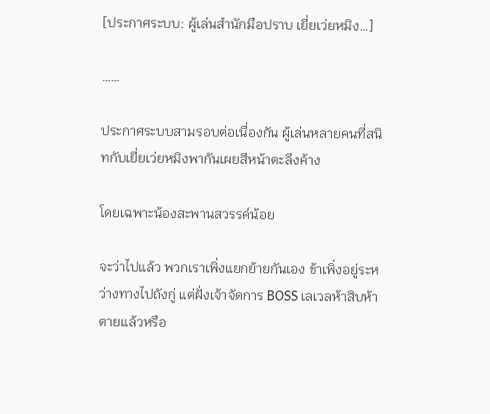[ประกาศระบบ: ผู้เล่นสำนักมือปราบ เยี่ยเว่ยหมิง…]

……

ประกาศระบบสามรอบต่อเนื่องกัน ผู้เล่นหลายคนที่สนิทกับเยี่ยเว่ยหมิงพากันเผยสีหน้าตะลึงค้าง

โดยเฉพาะน้องสะพานสวรรค์น้อย

จะว่าไปแล้ว พวกเราเพิ่งแยกย้ายกันเอง ข้าเพิ่งอยู่ระหว่างทางไปถังกู่ แต่ฝั่งเจ้าจัดการ BOSS เลเวลห้าสิบห้าตายแล้วหรือ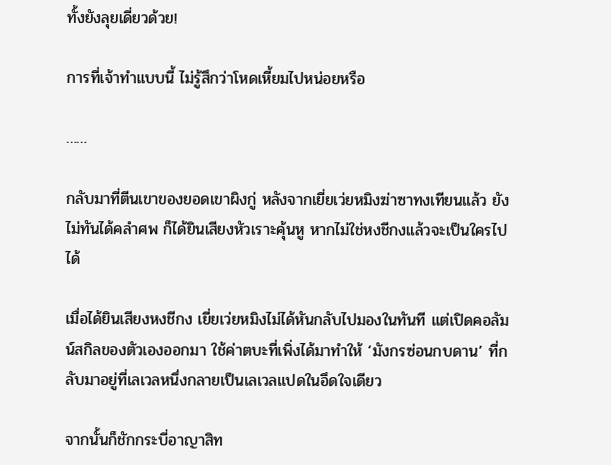ทั้งยังลุยเดี่ยวด้วย!

การที่เจ้าทำแบบนี้ ไม่รู้สึกว่าโหดเหี้ยมไปหน่อยหรือ

……

กลับมาที่ตีนเขาของยอดเขาผิงกู่ หลังจากเยี่ยเว่ยหมิงฆ่าซาทงเทียนแล้ว ยังไม่ทันได้คลำศพ ก็ได้ยินเสียงหัวเราะคุ้นหู หากไม่ใช่หงชีกงแล้วจะเป็นใครไปได้

เมื่อได้ยินเสียงหงชีกง เยี่ยเว่ยหมิงไม่ได้หันกลับไปมองในทันที แต่เปิดคอลัมน์สกิลของตัวเองออกมา ใช้ค่าตบะที่เพิ่งได้มาทำให้ ‘มังกรซ่อนกบดาน’ ที่กลับมาอยู่ที่เลเวลหนึ่งกลายเป็นเลเวลแปดในอึดใจเดียว

จากนั้นก็ชักกระบี่อาญาสิท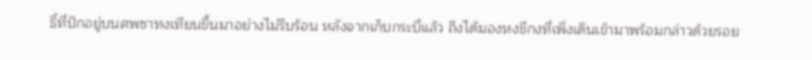ธิ์ที่ปักอยู่บนศพซาทงเทียนขึ้นมาอย่างไม่รีบร้อน หลังจากเก็บกระบี่แล้ว ถึงได้มองหงชีกงที่เพิ่งเดินเข้ามาพร้อมกล่าวด้วยรอย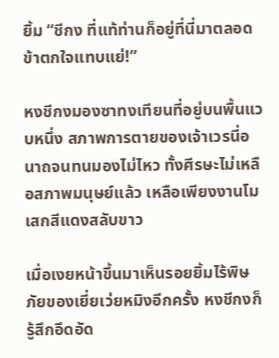ยิ้ม “ชีกง ที่แท้ท่านก็อยู่ที่นี่มาตลอด ข้าตกใจแทบแย่!”

หงชีกงมองซาทงเทียนที่อยู่บนพื้นแวบหนึ่ง สภาพการตายของเจ้าเวรนี่อนาถจนทนมองไม่ไหว ทั้งศีรษะไม่เหลือสภาพมนุษย์แล้ว เหลือเพียงงานโมเสกสีแดงสลับขาว

เมื่อเงยหน้าขึ้นมาเห็นรอยยิ้มไร้พิษภัยของเยี่ยเว่ยหมิงอีกครั้ง หงชีกงก็รู้สึกอึดอัด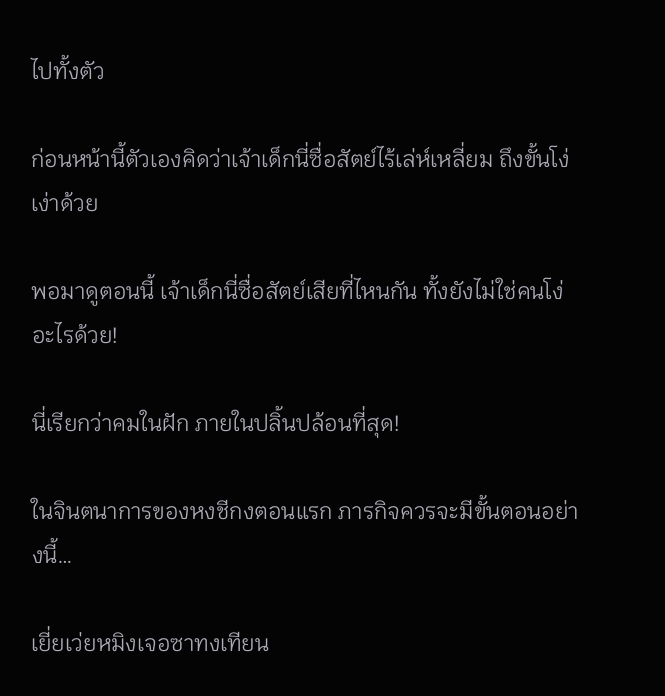ไปทั้งตัว

ก่อนหน้านี้ตัวเองคิดว่าเจ้าเด็กนี่ซื่อสัตย์ไร้เล่ห์เหลี่ยม ถึงขั้นโง่เง่าด้วย

พอมาดูตอนนี้ เจ้าเด็กนี่ซื่อสัตย์เสียที่ไหนกัน ทั้งยังไม่ใช่คนโง่อะไรด้วย!

นี่เรียกว่าคมในฝัก ภายในปลิ้นปล้อนที่สุด!

ในจินตนาการของหงชีกงตอนแรก ภารกิจควรจะมีขั้นตอนอย่างนี้…

เยี่ยเว่ยหมิงเจอซาทงเทียน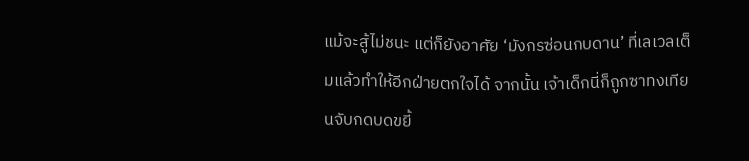แม้จะสู้ไม่ชนะ แต่ก็ยังอาศัย ‘มังกรซ่อนกบดาน’ ที่เลเวลเต็มแล้วทำให้อีกฝ่ายตกใจได้ จากนั้น เจ้าเด็กนี่ก็ถูกซาทงเทียนจับกดบดขยี้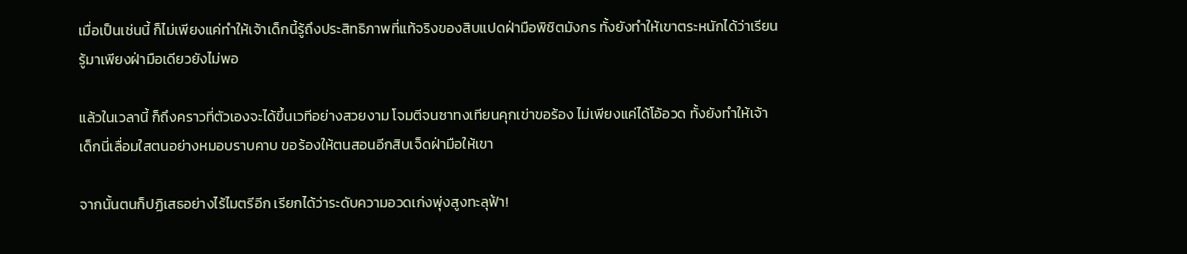เมื่อเป็นเช่นนี้ ก็ไม่เพียงแค่ทำให้เจ้าเด็กนี้รู้ถึงประสิทธิภาพที่แท้จริงของสิบแปดฝ่ามือพิชิตมังกร ทั้งยังทำให้เขาตระหนักได้ว่าเรียนรู้มาเพียงฝ่ามือเดียวยังไม่พอ

แล้วในเวลานี้ ก็ถึงคราวที่ตัวเองจะได้ขึ้นเวทีอย่างสวยงาม โจมตีจนซาทงเทียนคุกเข่าขอร้อง ไม่เพียงแค่ได้โอ้อวด ทั้งยังทำให้เจ้าเด็กนี่เลื่อมใสตนอย่างหมอบราบคาบ ขอร้องให้ตนสอนอีกสิบเจ็ดฝ่ามือให้เขา

จากนั้นตนก็ปฏิเสธอย่างไร้ไมตรีอีก เรียกได้ว่าระดับความอวดเก่งพุ่งสูงทะลุฟ้า!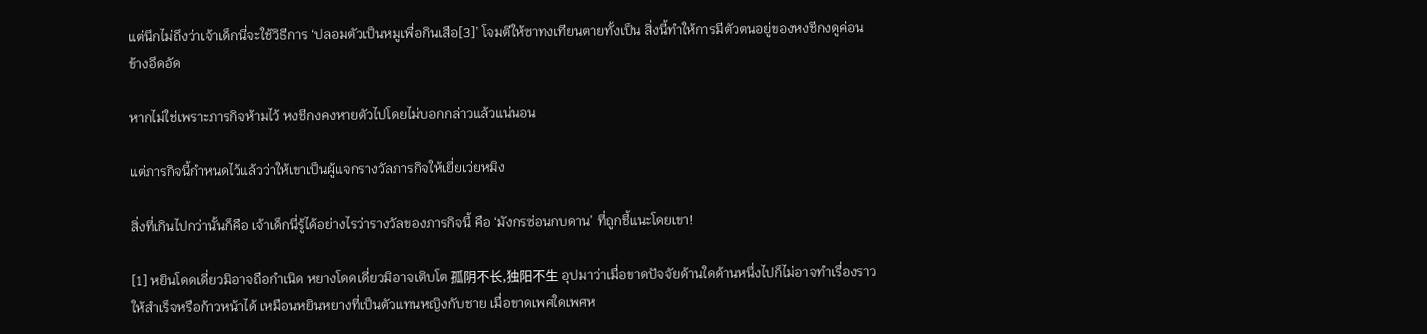แต่นึกไม่ถึงว่าเจ้าเด็กนี่จะใช้วิธีการ ‘ปลอมตัวเป็นหมูเพื่อกินเสือ[3]’ โจมตีให้ซาทงเทียนตายทั้งเป็น สิ่งนี้ทำให้การมีตัวตนอยู่ของหงชีกงดูค่อนข้างอึดอัด

หากไม่ใช่เพราะภารกิจห้ามไว้ หงชีกงคงหายตัวไปโดยไม่บอกกล่าวแล้วแน่นอน

แต่ภารกิจนี้กำหนดไว้แล้วว่าให้เขาเป็นผู้แจกรางวัลภารกิจให้เยี่ยเว่ยหมิง

สิ่งที่เกินไปกว่านั้นก็คือ เจ้าเด็กนี่รู้ได้อย่างไรว่ารางวัลของภารกิจนี้ คือ ‘มังกรซ่อนกบดาน’ ที่ถูกชี้แนะโดยเขา!

[1] หยินโดดเดี่ยวมิอาจถือกำเนิด หยางโดดเดี่ยวมิอาจเติบโต 孤阴不长,独阳不生 อุปมาว่าเมื่อขาดปัจจัยด้านใดด้านหนึ่งไปก็ไม่อาจทำเรื่องราวให้สำเร็จหรือก้าวหน้าได้ เหมือนหยินหยางที่เป็นตัวแทนหญิงกับชาย เมื่อขาดเพศใดเพศห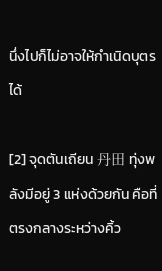นึ่งไปก็ไม่อาจให้กำเนิดบุตรได้

[2] จุดตันเถียน 丹田 ทุ่งพลังมีอยู่ 3 แห่งด้วยกัน คือที่ตรงกลางระหว่างคิ้ว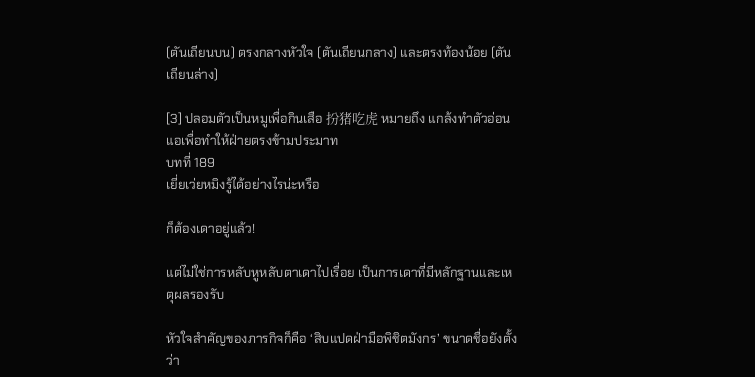(ตันเถียนบน) ตรงกลางหัวใจ (ตันเถียนกลาง) และตรงท้องน้อย (ตันเถียนล่าง)

[3] ปลอมตัวเป็นหมูเพื่อกินเสือ 扮猪吃虎 หมายถึง แกล้งทำตัวอ่อนแอเพื่อทำให้ฝ่ายตรงข้ามประมาท
บทที่ 189
เยี่ยเว่ยหมิงรู้ได้อย่างไรน่ะหรือ

ก็ต้องเดาอยู่แล้ว!

แต่ไม่ใช่การหลับหูหลับตาเดาไปเรื่อย เป็นการเดาที่มีหลักฐานและเหตุผลรองรับ

หัวใจสำคัญของภารกิจก็คือ ‘สิบแปดฝ่ามือพิชิตมังกร’ ขนาดชื่อยังตั้งว่า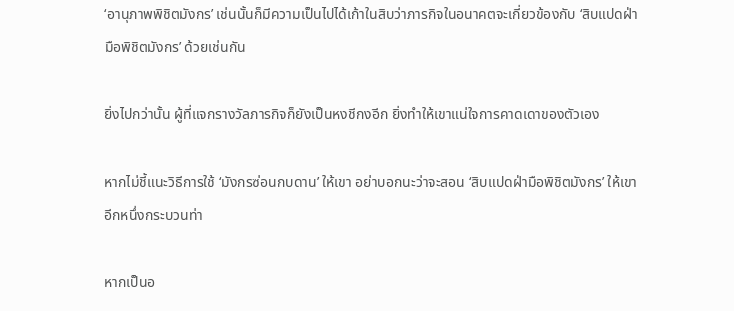‘อานุภาพพิชิตมังกร’ เช่นนั้นก็มีความเป็นไปได้เก้าในสิบว่าภารกิจในอนาคตจะเกี่ยวข้องกับ ‘สิบแปดฝ่ามือพิชิตมังกร’ ด้วยเช่นกัน

ยิ่งไปกว่านั้น ผู้ที่แจกรางวัลภารกิจก็ยังเป็นหงชีกงอีก ยิ่งทำให้เขาแน่ใจการคาดเดาของตัวเอง

หากไม่ชี้แนะวิธีการใช้ ‘มังกรซ่อนกบดาน’ ให้เขา อย่าบอกนะว่าจะสอน ‘สิบแปดฝ่ามือพิชิตมังกร’ ให้เขาอีกหนึ่งกระบวนท่า

หากเป็นอ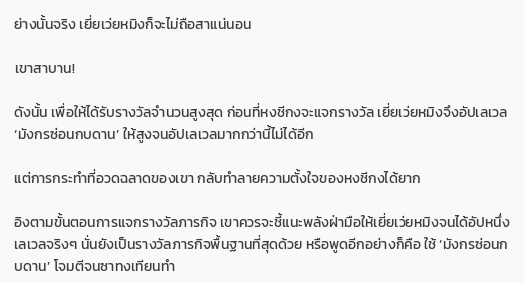ย่างนั้นจริง เยี่ยเว่ยหมิงก็จะไม่ถือสาแน่นอน

เขาสาบาน!

ดังนั้น เพื่อให้ได้รับรางวัลจำนวนสูงสุด ก่อนที่หงชีกงจะแจกรางวัล เยี่ยเว่ยหมิงจึงอัปเลเวล ‘มังกรซ่อนกบดาน’ ให้สูงจนอัปเลเวลมากกว่านี้ไม่ได้อีก

แต่การกระทำที่อวดฉลาดของเขา กลับทำลายความตั้งใจของหงชีกงได้ยาก

อิงตามขั้นตอนการแจกรางวัลภารกิจ เขาควรจะชี้แนะพลังฝ่ามือให้เยี่ยเว่ยหมิงจนได้อัปหนึ่งเลเวลจริงๆ นั่นยังเป็นรางวัลภารกิจพื้นฐานที่สุดด้วย หรือพูดอีกอย่างก็คือ ใช้ ‘มังกรซ่อนกบดาน’ โจมตีจนซาทงเทียนทำ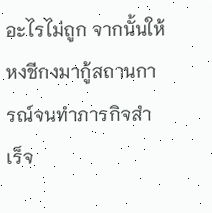อะไรไม่ถูก จากนั้นให้หงชีกงมากู้สถานการณ์จนทำภารกิจสำเร็จ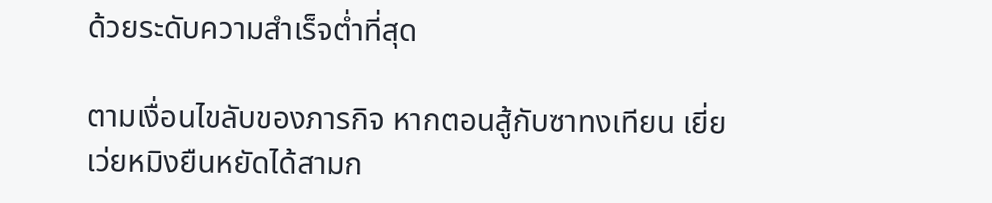ด้วยระดับความสำเร็จต่ำที่สุด

ตามเงื่อนไขลับของภารกิจ หากตอนสู้กับซาทงเทียน เยี่ยเว่ยหมิงยืนหยัดได้สามก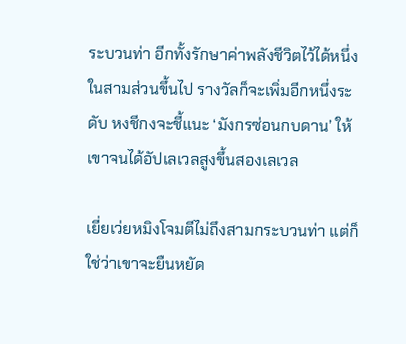ระบวนท่า อีกทั้งรักษาค่าพลังชีวิตไว้ได้หนึ่งในสามส่วนขึ้นไป รางวัลก็จะเพิ่มอีกหนึ่งระดับ หงชีกงจะชี้แนะ ‘มังกรซ่อนกบดาน’ ให้เขาจนได้อัปเลเวลสูงขึ้นสองเลเวล

เยี่ยเว่ยหมิงโจมตีไม่ถึงสามกระบวนท่า แต่ก็ใช่ว่าเขาจะยืนหยัด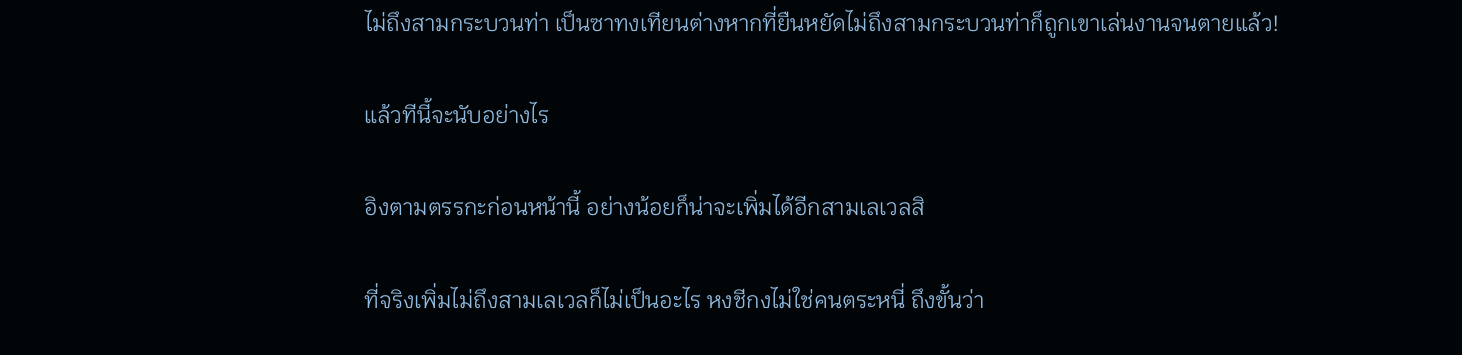ไม่ถึงสามกระบวนท่า เป็นซาทงเทียนต่างหากที่ยืนหยัดไม่ถึงสามกระบวนท่าก็ถูกเขาเล่นงานจนตายแล้ว!

แล้วทีนี้จะนับอย่างไร

อิงตามตรรกะก่อนหน้านี้ อย่างน้อยก็น่าจะเพิ่มได้อีกสามเลเวลสิ

ที่จริงเพิ่มไม่ถึงสามเลเวลก็ไม่เป็นอะไร หงชีกงไม่ใช่คนตระหนี่ ถึงขั้นว่า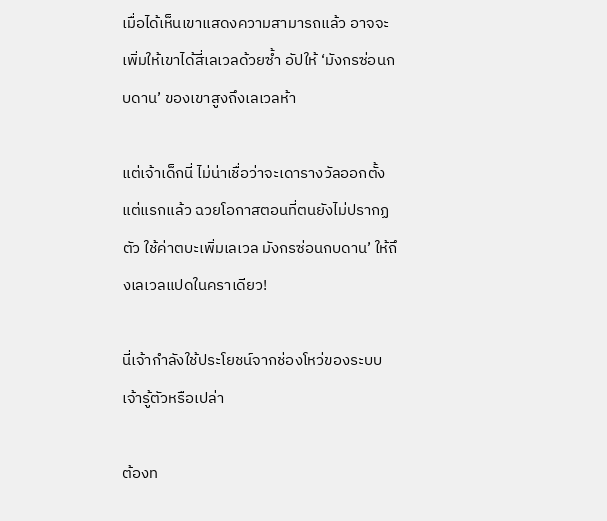เมื่อได้เห็นเขาแสดงความสามารถแล้ว อาจจะเพิ่มให้เขาได้สี่เลเวลด้วยซ้ำ อัปให้ ‘มังกรซ่อนกบดาน’ ของเขาสูงถึงเลเวลห้า

แต่เจ้าเด็กนี่ ไม่น่าเชื่อว่าจะเดารางวัลออกตั้งแต่แรกแล้ว ฉวยโอกาสตอนที่ตนยังไม่ปรากฏตัว ใช้ค่าตบะเพิ่มเลเวล มังกรซ่อนกบดาน’ ให้ถึงเลเวลแปดในคราเดียว!

นี่เจ้ากำลังใช้ประโยชน์จากช่องโหว่ของระบบ เจ้ารู้ตัวหรือเปล่า

ต้องท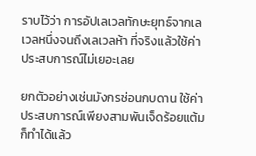ราบไว้ว่า การอัปเลเวลทักษะยุทธ์จากเลเวลหนึ่งจนถึงเลเวลห้า ที่จริงแล้วใช้ค่าประสบการณ์ไม่เยอะเลย

ยกตัวอย่างเช่นมังกรซ่อนกบดาน ใช้ค่าประสบการณ์เพียงสามพันเจ็ดร้อยแต้มก็ทำได้แล้ว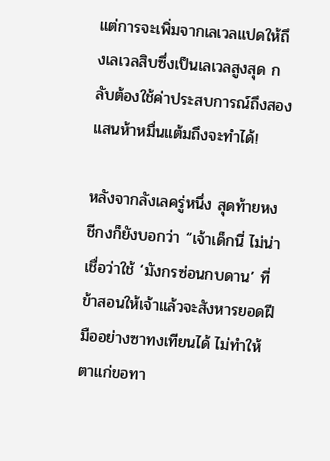แต่การจะเพิ่มจากเลเวลแปดให้ถึงเลเวลสิบซึ่งเป็นเลเวลสูงสุด กลับต้องใช้ค่าประสบการณ์ถึงสองแสนห้าหมื่นแต้มถึงจะทำได้!

หลังจากลังเลครู่หนึ่ง สุดท้ายหงชีกงก็ยังบอกว่า “เจ้าเด็กนี่ ไม่น่าเชื่อว่าใช้ ‘มังกรซ่อนกบดาน’ ที่ข้าสอนให้เจ้าแล้วจะสังหารยอดฝีมืออย่างซาทงเทียนได้ ไม่ทำให้ตาแก่ขอทา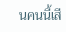นคนนี้เสี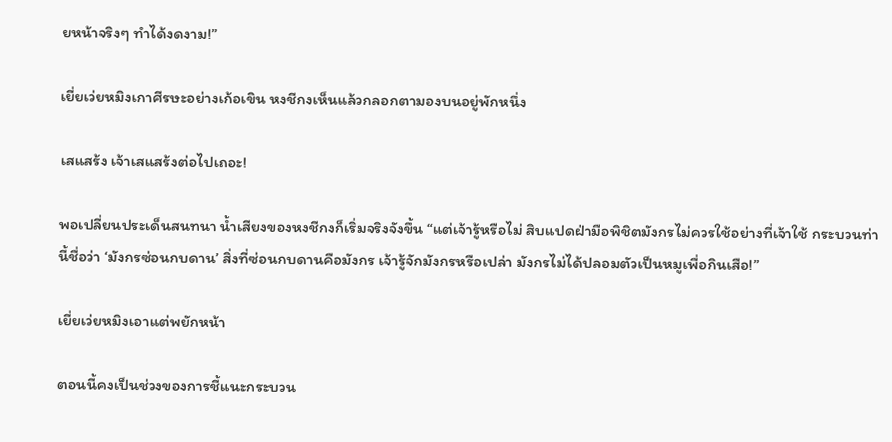ยหน้าจริงๆ ทำได้งดงาม!”

เยี่ยเว่ยหมิงเกาศีรษะอย่างเก้อเขิน หงชีกงเห็นแล้วกลอกตามองบนอยู่พักหนึ่ง

เสแสร้ง เจ้าเสแสร้งต่อไปเถอะ!

พอเปลี่ยนประเด็นสนทนา น้ำเสียงของหงชีกงก็เริ่มจริงจังขึ้น “แต่เจ้ารู้หรือไม่ สิบแปดฝ่ามือพิชิตมังกรไม่ควรใช้อย่างที่เจ้าใช้ กระบวนท่านี้ชื่อว่า ‘มังกรซ่อนกบดาน’ สิ่งที่ซ่อนกบดานคือมังกร เจ้ารู้จักมังกรหรือเปล่า มังกรไม่ได้ปลอมตัวเป็นหมูเพื่อกินเสือ!”

เยี่ยเว่ยหมิงเอาแต่พยักหน้า

ตอนนี้คงเป็นช่วงของการชี้แนะกระบวน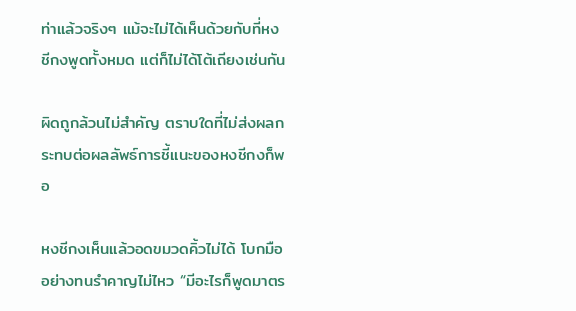ท่าแล้วจริงๆ แม้จะไม่ได้เห็นด้วยกับที่หงชีกงพูดทั้งหมด แต่ก็ไม่ได้โต้เถียงเช่นกัน

ผิดถูกล้วนไม่สำคัญ ตราบใดที่ไม่ส่งผลกระทบต่อผลลัพธ์การชี้แนะของหงชีกงก็พอ

หงชีกงเห็นแล้วอดขมวดคิ้วไม่ได้ โบกมืออย่างทนรำคาญไม่ไหว “มีอะไรก็พูดมาตร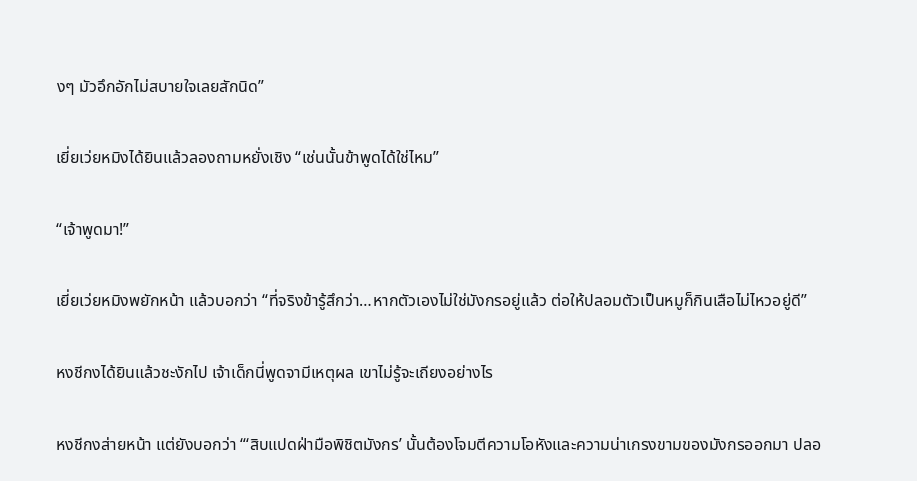งๆ มัวอึกอักไม่สบายใจเลยสักนิด”

เยี่ยเว่ยหมิงได้ยินแล้วลองถามหยั่งเชิง “เช่นนั้นข้าพูดได้ใช่ไหม”

“เจ้าพูดมา!”

เยี่ยเว่ยหมิงพยักหน้า แล้วบอกว่า “ที่จริงข้ารู้สึกว่า…หากตัวเองไม่ใช่มังกรอยู่แล้ว ต่อให้ปลอมตัวเป็นหมูก็กินเสือไม่ไหวอยู่ดี”

หงชีกงได้ยินแล้วชะงักไป เจ้าเด็กนี่พูดจามีเหตุผล เขาไม่รู้จะเถียงอย่างไร

หงชีกงส่ายหน้า แต่ยังบอกว่า “‘สิบแปดฝ่ามือพิชิตมังกร’ นั้นต้องโจมตีความโอหังและความน่าเกรงขามของมังกรออกมา ปลอ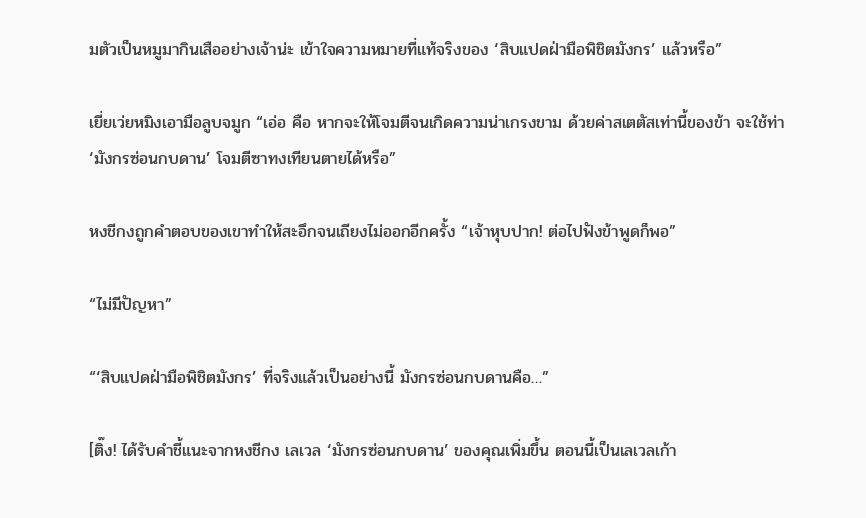มตัวเป็นหมูมากินเสืออย่างเจ้าน่ะ เข้าใจความหมายที่แท้จริงของ ‘สิบแปดฝ่ามือพิชิตมังกร’ แล้วหรือ”

เยี่ยเว่ยหมิงเอามือลูบจมูก “เอ่อ คือ หากจะให้โจมตีจนเกิดความน่าเกรงขาม ด้วยค่าสเตตัสเท่านี้ของข้า จะใช้ท่า ‘มังกรซ่อนกบดาน’ โจมตีซาทงเทียนตายได้หรือ”

หงชีกงถูกคำตอบของเขาทำให้สะอึกจนเถียงไม่ออกอีกครั้ง “เจ้าหุบปาก! ต่อไปฟังข้าพูดก็พอ”

“ไม่มีปัญหา”

“‘สิบแปดฝ่ามือพิชิตมังกร’ ที่จริงแล้วเป็นอย่างนี้ มังกรซ่อนกบดานคือ…”

[ติ๊ง! ได้รับคำชี้แนะจากหงชีกง เลเวล ‘มังกรซ่อนกบดาน’ ของคุณเพิ่มขึ้น ตอนนี้เป็นเลเวลเก้า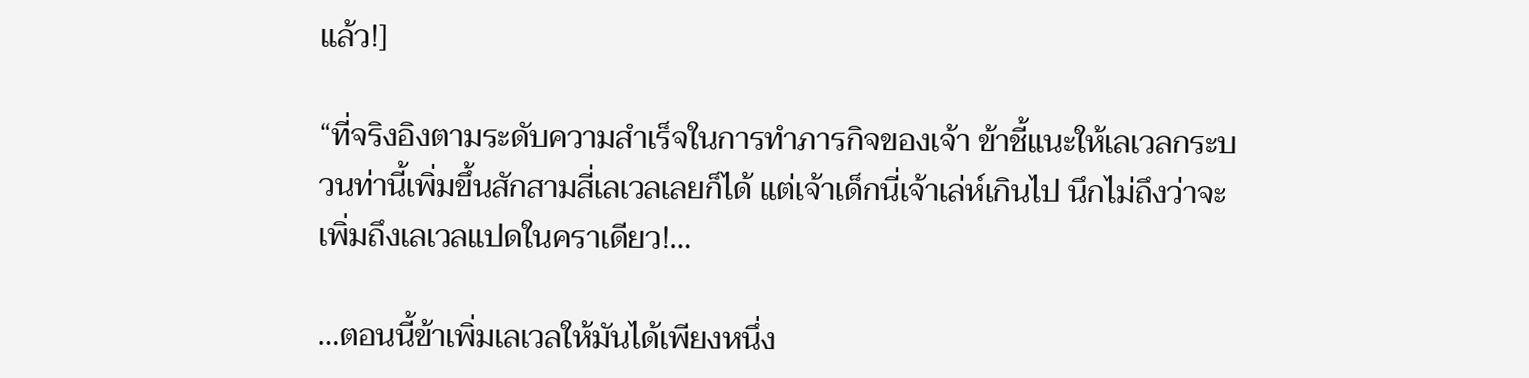แล้ว!]

“ที่จริงอิงตามระดับความสำเร็จในการทำภารกิจของเจ้า ข้าชี้แนะให้เลเวลกระบวนท่านี้เพิ่มขึ้นสักสามสี่เลเวลเลยก็ได้ แต่เจ้าเด็กนี่เจ้าเล่ห์เกินไป นึกไม่ถึงว่าจะเพิ่มถึงเลเวลแปดในคราเดียว!…

…ตอนนี้ข้าเพิ่มเลเวลให้มันได้เพียงหนึ่ง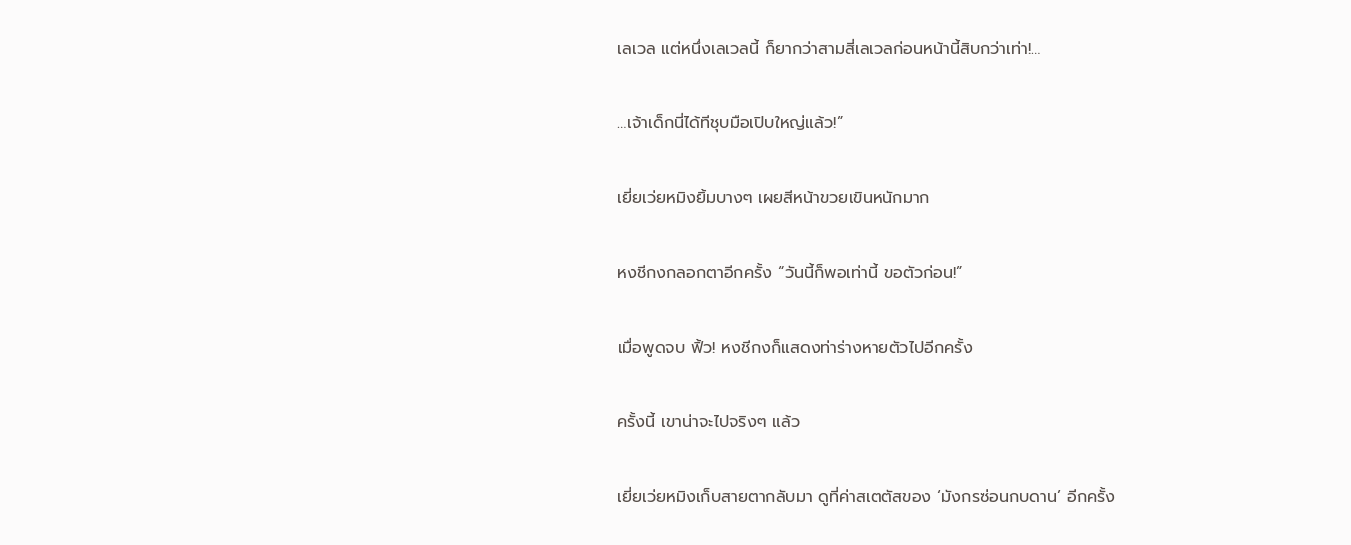เลเวล แต่หนึ่งเลเวลนี้ ก็ยากว่าสามสี่เลเวลก่อนหน้านี้สิบกว่าเท่า!…

…เจ้าเด็กนี่ได้ทีชุบมือเปิบใหญ่แล้ว!”

เยี่ยเว่ยหมิงยิ้มบางๆ เผยสีหน้าขวยเขินหนักมาก

หงชีกงกลอกตาอีกครั้ง “วันนี้ก็พอเท่านี้ ขอตัวก่อน!”

เมื่อพูดจบ ฟิ้ว! หงชีกงก็แสดงท่าร่างหายตัวไปอีกครั้ง

ครั้งนี้ เขาน่าจะไปจริงๆ แล้ว

เยี่ยเว่ยหมิงเก็บสายตากลับมา ดูที่ค่าสเตตัสของ ‘มังกรซ่อนกบดาน’ อีกครั้ง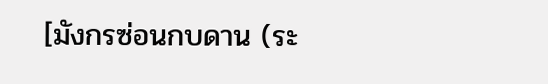[มังกรซ่อนกบดาน (ระ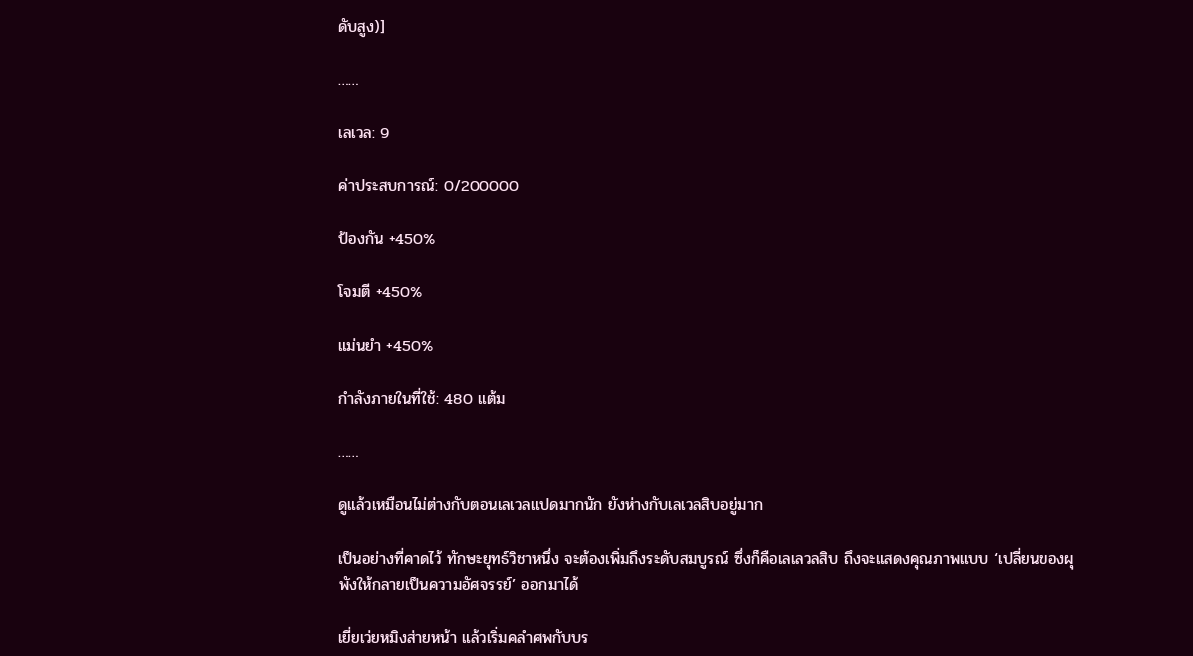ดับสูง)]

……

เลเวล: 9

ค่าประสบการณ์: 0/200000

ป้องกัน +450%

โจมตี +450%

แม่นยำ +450%

กำลังภายในที่ใช้: 480 แต้ม

……

ดูแล้วเหมือนไม่ต่างกับตอนเลเวลแปดมากนัก ยังห่างกับเลเวลสิบอยู่มาก

เป็นอย่างที่คาดไว้ ทักษะยุทธ์วิชาหนึ่ง จะต้องเพิ่มถึงระดับสมบูรณ์ ซึ่งก็คือเลเลวลสิบ ถึงจะแสดงคุณภาพแบบ ‘เปลี่ยนของผุพังให้กลายเป็นความอัศจรรย์’ ออกมาได้

เยี่ยเว่ยหมิงส่ายหน้า แล้วเริ่มคลำศพกับบร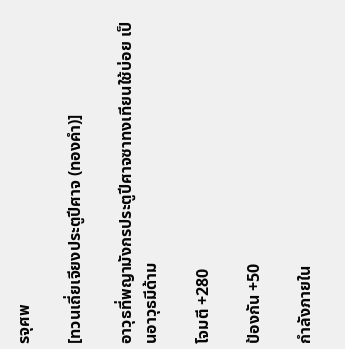รจุศพ

[ทวนเถี่ยเจียงประตูปีศาจ (ทองคำ)]

อาวุธที่พญามังกรประตูปีศาจซาทงเทียนใช้บ่อย เป็นอาวุธมีด้าม

โจมตี +280

ป้องกัน +50

กำลังภายใน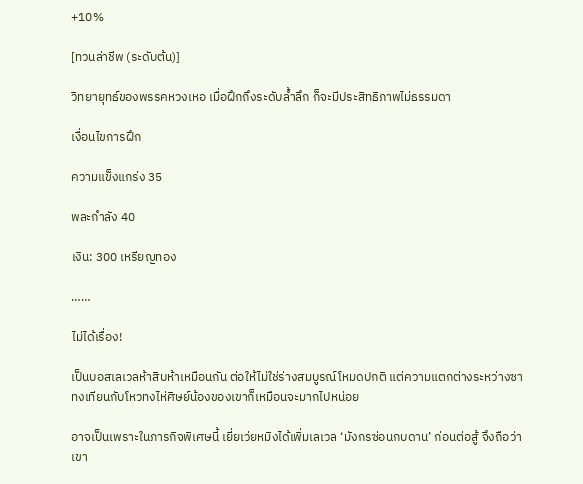+10%

[ทวนล่าชีพ (ระดับต้น)]

วิทยายุทธ์ของพรรคหวงเหอ เมื่อฝึกถึงระดับล้ำลึก ก็จะมีประสิทธิภาพไม่ธรรมดา

เงื่อนไขการฝึก

ความแข็งแกร่ง 35

พละกำลัง 40

เงิน: 300 เหรียญทอง

……

ไม่ได้เรื่อง!

เป็นบอสเลเวลห้าสิบห้าเหมือนกัน ต่อให้ไม่ใช่ร่างสมบูรณ์โหมดปกติ แต่ความแตกต่างระหว่างซาทงเทียนกับโหวทงไห่ศิษย์น้องของเขาก็เหมือนจะมากไปหน่อย

อาจเป็นเพราะในภารกิจพิเศษนี้ เยี่ยเว่ยหมิงได้เพิ่มเลเวล ‘มังกรซ่อนกบดาน’ ก่อนต่อสู้ จึงถือว่าเขา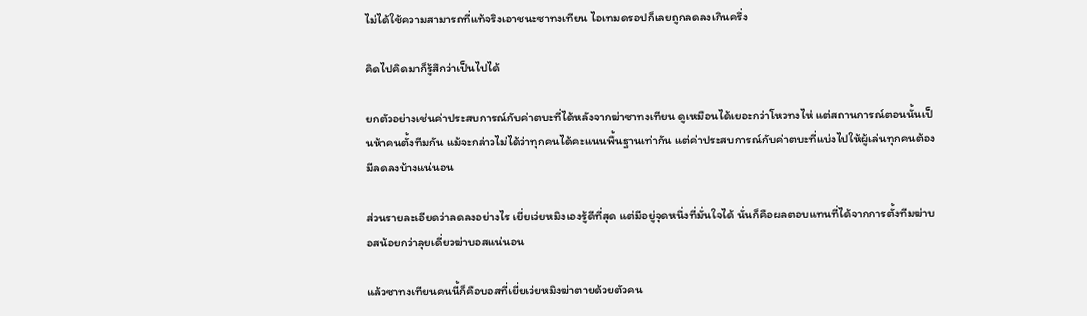ไม่ได้ใช้ความสามารถที่แท้จริงเอาชนะซาทงเทียน ไอเทมดรอปก็เลยถูกลดลงเกินครึ่ง

คิดไปคิดมาก็รู้สึกว่าเป็นไปได้

ยกตัวอย่างเช่นค่าประสบการณ์กับค่าตบะที่ได้หลังจากฆ่าซาทงเทียน ดูเหมือนได้เยอะกว่าโหวทงไห่ แต่สถานการณ์ตอนนั้นเป็นห้าคนตั้งทีมกัน แม้จะกล่าวไม่ได้ว่าทุกคนได้คะแนนพื้นฐานเท่ากัน แต่ค่าประสบการณ์กับค่าตบะที่แบ่งไปให้ผู้เล่นทุกคนต้องมีลดลงบ้างแน่นอน

ส่วนรายละเอียดว่าลดลงอย่างไร เยี่ยเว่ยหมิงเองรู้ดีที่สุด แต่มีอยู่จุดหนึ่งที่มั่นใจได้ นั่นก็คือผลตอบแทนที่ได้จากการตั้งทีมฆ่าบอสน้อยกว่าลุยเดี่ยวฆ่าบอสแน่นอน

แล้วซาทงเทียนคนนี้ก็คือบอสที่เยี่ยเว่ยหมิงฆ่าตายด้วยตัวคน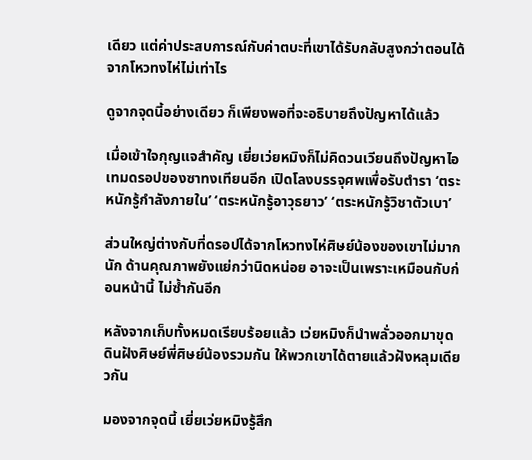เดียว แต่ค่าประสบการณ์กับค่าตบะที่เขาได้รับกลับสูงกว่าตอนได้จากโหวทงไห่ไม่เท่าไร

ดูจากจุดนี้อย่างเดียว ก็เพียงพอที่จะอธิบายถึงปัญหาได้แล้ว

เมื่อเข้าใจกุญแจสำคัญ เยี่ยเว่ยหมิงก็ไม่คิดวนเวียนถึงปัญหาไอเทมดรอปของซาทงเทียนอีก เปิดโลงบรรจุศพเพื่อรับตำรา ‘ตระหนักรู้กำลังภายใน’ ‘ตระหนักรู้อาวุธยาว’ ‘ตระหนักรู้วิชาตัวเบา’

ส่วนใหญ่ต่างกับที่ดรอปได้จากโหวทงไห่ศิษย์น้องของเขาไม่มากนัก ด้านคุณภาพยังแย่กว่านิดหน่อย อาจะเป็นเพราะเหมือนกับก่อนหน้านี้ ไม่ซ้ำกันอีก

หลังจากเก็บทั้งหมดเรียบร้อยแล้ว เว่ยหมิงก็นำพลั่วออกมาขุดดินฝังศิษย์พี่ศิษย์น้องรวมกัน ให้พวกเขาได้ตายแล้วฝังหลุมเดียวกัน

มองจากจุดนี้ เยี่ยเว่ยหมิงรู้สึก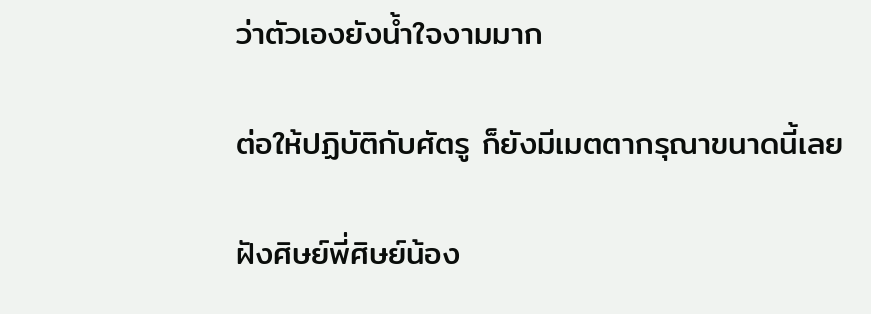ว่าตัวเองยังน้ำใจงามมาก

ต่อให้ปฏิบัติกับศัตรู ก็ยังมีเมตตากรุณาขนาดนี้เลย

ฝังศิษย์พี่ศิษย์น้อง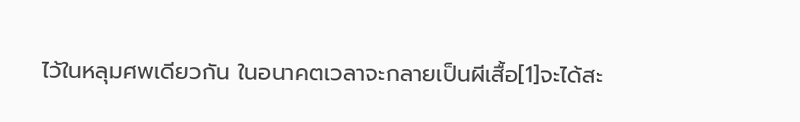ไว้ในหลุมศพเดียวกัน ในอนาคตเวลาจะกลายเป็นผีเสื้อ[1]จะได้สะ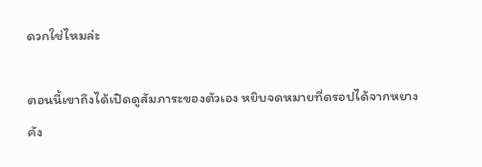ดวกใช่ไหมล่ะ

ตอนนี้เขาถึงได้เปิดดูสัมภาระของตัวเอง หยิบจดหมายที่ดรอปได้จากหยางคัง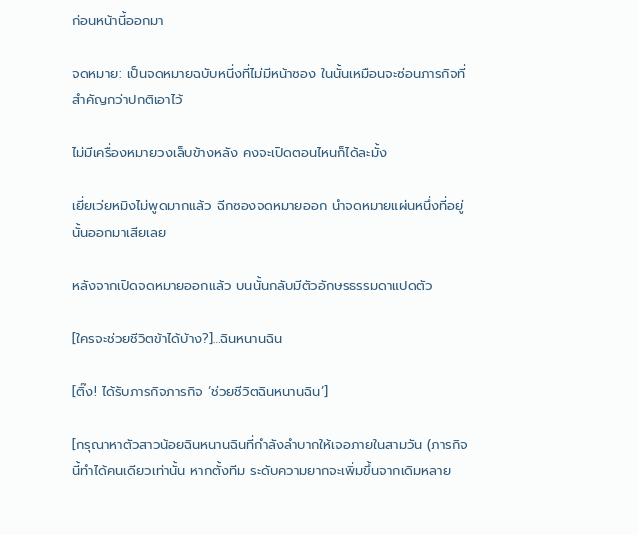ก่อนหน้านี้ออกมา

จดหมาย: เป็นจดหมายฉบับหนี่งที่ไม่มีหน้าซอง ในนั้นเหมือนจะซ่อนภารกิจที่สำคัญกว่าปกติเอาไว้

ไม่มีเครื่องหมายวงเล็บข้างหลัง คงจะเปิดตอนไหนก็ได้ละมั้ง

เยี่ยเว่ยหมิงไม่พูดมากแล้ว ฉีกซองจดหมายออก นำจดหมายแผ่นหนึ่งที่อยู่นั้นออกมาเสียเลย

หลังจากเปิดจดหมายออกแล้ว บนนั้นกลับมีตัวอักษรธรรมดาแปดตัว

[ใครจะช่วยชีวิตข้าได้บ้าง?]…ฉินหนานฉิน

[ติ๊ง! ได้รับภารกิจภารกิจ ‘ช่วยชีวิตฉินหนานฉิน’]

[กรุณาหาตัวสาวน้อยฉินหนานฉินที่กำลังลำบากให้เจอภายในสามวัน (ภารกิจนี้ทำได้คนเดียวเท่านั้น หากตั้งทีม ระดับความยากจะเพิ่มขึ้นจากเดิมหลาย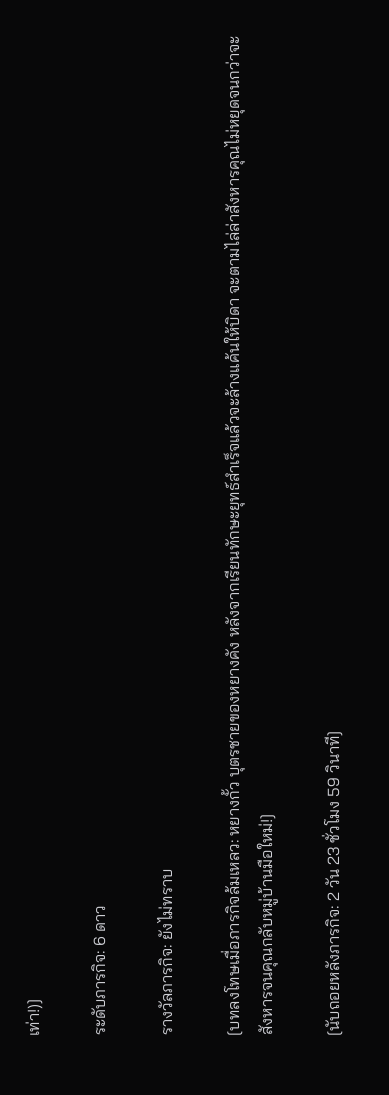เท่า!)]

ระดับภารกิจ: 6 ดาว

รางวัลภารกิจ: ยังไม่ทราบ

[บทลงโทษเมื่อภารกิจล้มเหลว: หยางกั้ว บุตรชายของหยางคัง หลังจากเรียนทักษะยุทธ์สำเร็จแล้วจะล้างแค้นให้บิดา จะตามไล่ล่าสังหารคุณไม่หยุดจนกว่าจะสังหารจนคุณกลับหมู่บ้านมือใหม่!]

[นับถอยหลังภารกิจ: 2 วัน 23 ชั่วโมง 59 วินาที]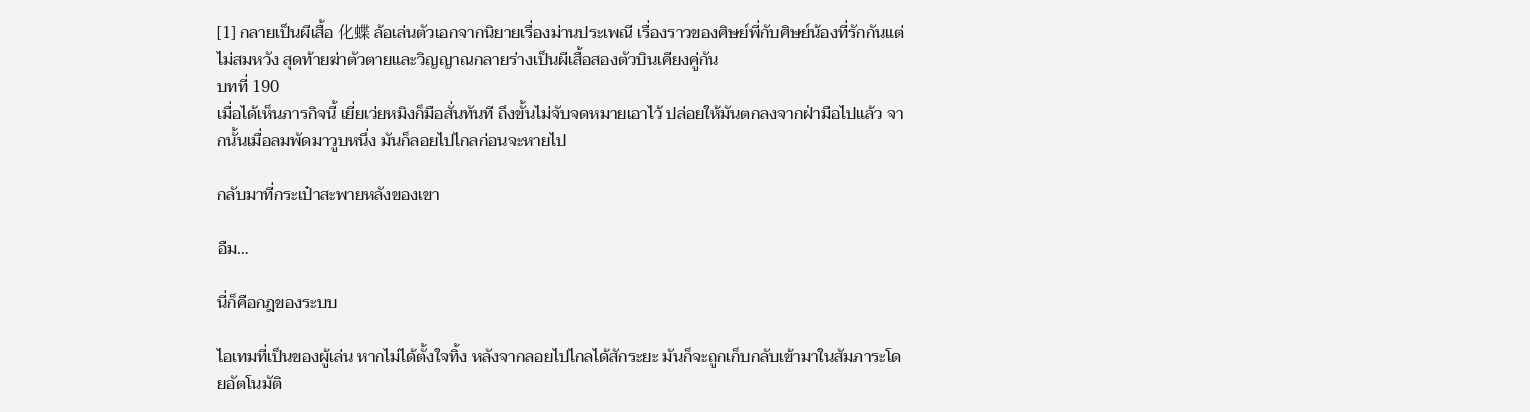[1] กลายเป็นผีเสื้อ 化蝶 ล้อเล่นตัวเอกจากนิยายเรื่องม่านประเพณี เรื่องราวของศิษย์พี่กับศิษย์น้องที่รักกันแต่ไม่สมหวัง สุดท้ายฆ่าตัวตายและวิญญาณกลายร่างเป็นผีเสื้อสองตัวบินเคียงคู่กัน
บทที่ 190
เมื่อได้เห็นภารกิจนี้ เยี่ยเว่ยหมิงก็มือสั่นทันที ถึงขั้นไม่จับจดหมายเอาไว้ ปล่อยให้มันตกลงจากฝ่ามือไปแล้ว จากนั้นเมื่อลมพัดมาวูบหนึ่ง มันก็ลอยไปไกลก่อนจะหายไป

กลับมาที่กระเป๋าสะพายหลังของเขา

อืม…

นี่ก็คือกฎของระบบ

ไอเทมที่เป็นของผู้เล่น หากไม่ได้ตั้งใจทิ้ง หลังจากลอยไปไกลได้สักระยะ มันก็จะถูกเก็บกลับเข้ามาในสัมภาระโดยอัตโนมัติ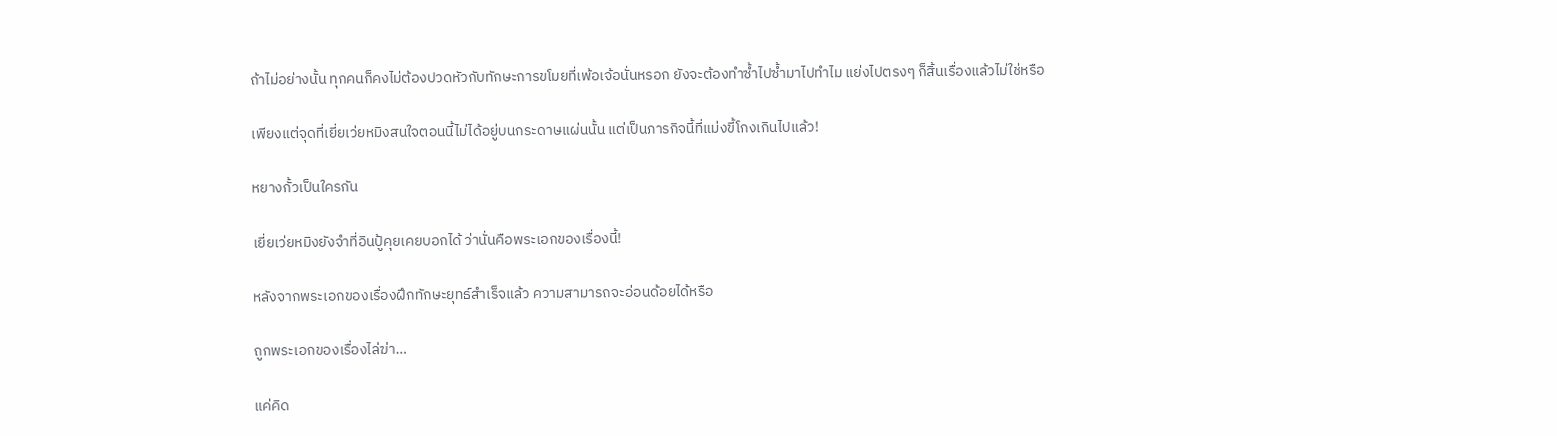ถ้าไม่อย่างนั้น ทุกคนก็คงไม่ต้องปวดหัวกับทักษะการขโมยที่เพ้อเจ้อนั่นหรอก ยังจะต้องทำซ้ำไปซ้ำมาไปทำไม แย่งไปตรงๆ ก็สิ้นเรื่องแล้วไม่ใช่หรือ

เพียงแต่จุดที่เยี่ยเว่ยหมิงสนใจตอนนี้ไม่ได้อยู่บนกระดาษแผ่นนั้น แต่เป็นภารกิจนี้ที่แม่งขี้โกงเกินไปแล้ว!

หยางกั้วเป็นใครกัน

เยี่ยเว่ยหมิงยังจำที่อินปู้คุยเคยบอกได้ ว่านั่นคือพระเอกของเรื่องนี้!

หลังจากพระเอกของเรื่องฝึกทักษะยุทธ์สำเร็จแล้ว ความสามารถจะอ่อนด้อยได้หรือ

ถูกพระเอกของเรื่องไล่ฆ่า…

แค่คิด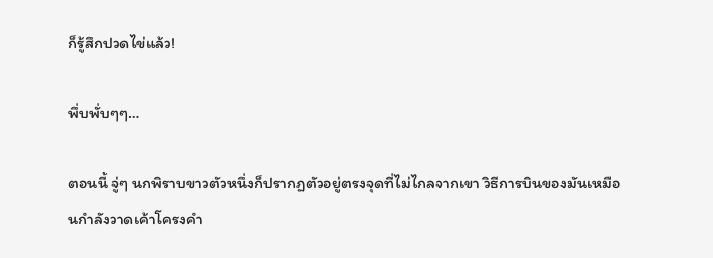ก็รู้สึกปวดไข่แล้ว!

พึ่บพั่บๆๆ…

ตอนนี้ จู่ๆ นกพิราบขาวตัวหนึ่งก็ปรากฏตัวอยู่ตรงจุดที่ไม่ไกลจากเขา วิธีการบินของมันเหมือนกำลังวาดเค้าโครงคำ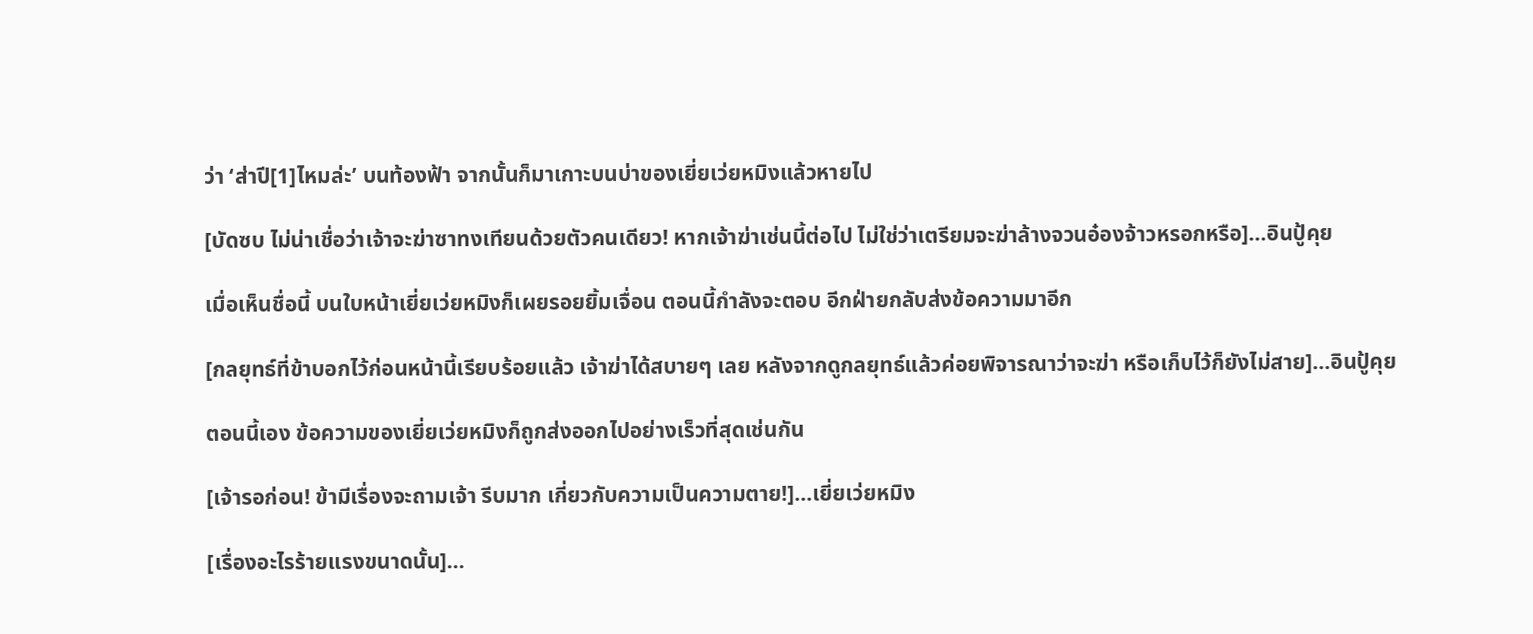ว่า ‘ส่าปี[1]ไหมล่ะ’ บนท้องฟ้า จากนั้นก็มาเกาะบนบ่าของเยี่ยเว่ยหมิงแล้วหายไป

[บัดซบ ไม่น่าเชื่อว่าเจ้าจะฆ่าซาทงเทียนด้วยตัวคนเดียว! หากเจ้าฆ่าเช่นนี้ต่อไป ไม่ใช่ว่าเตรียมจะฆ่าล้างจวนอ๋องจ้าวหรอกหรือ]…อินปู้คุย

เมื่อเห็นชื่อนี้ บนใบหน้าเยี่ยเว่ยหมิงก็เผยรอยยิ้มเจื่อน ตอนนี้กำลังจะตอบ อีกฝ่ายกลับส่งข้อความมาอีก

[กลยุทธ์ที่ข้าบอกไว้ก่อนหน้านี้เรียบร้อยแล้ว เจ้าฆ่าได้สบายๆ เลย หลังจากดูกลยุทธ์แล้วค่อยพิจารณาว่าจะฆ่า หรือเก็บไว้ก็ยังไม่สาย]…อินปู้คุย

ตอนนี้เอง ข้อความของเยี่ยเว่ยหมิงก็ถูกส่งออกไปอย่างเร็วที่สุดเช่นกัน

[เจ้ารอก่อน! ข้ามีเรื่องจะถามเจ้า รีบมาก เกี่ยวกับความเป็นความตาย!]…เยี่ยเว่ยหมิง

[เรื่องอะไรร้ายแรงขนาดนั้น]…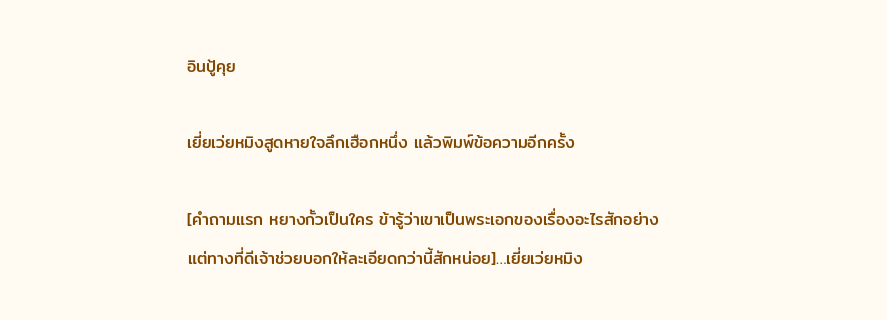อินปู้คุย

เยี่ยเว่ยหมิงสูดหายใจลึกเฮือกหนึ่ง แล้วพิมพ์ข้อความอีกครั้ง

[คำถามแรก หยางกั้วเป็นใคร ข้ารู้ว่าเขาเป็นพระเอกของเรื่องอะไรสักอย่าง แต่ทางที่ดีเจ้าช่วยบอกให้ละเอียดกว่านี้สักหน่อย]…เยี่ยเว่ยหมิง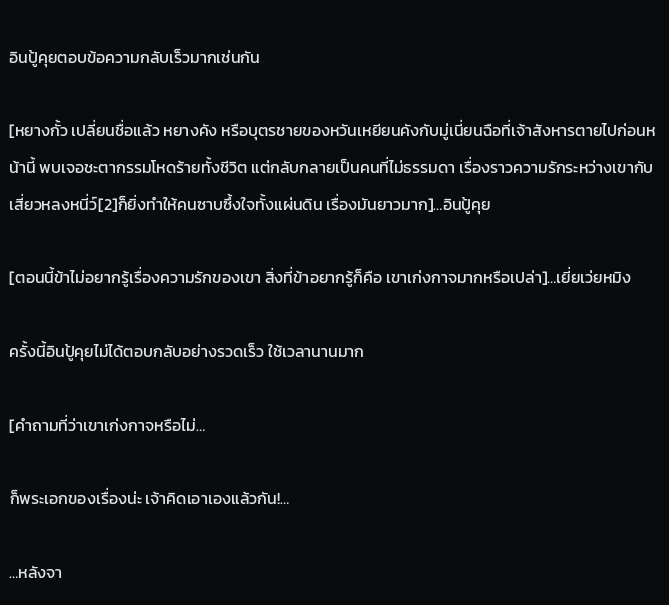อินปู้คุยตอบข้อความกลับเร็วมากเช่นกัน

[หยางกั้ว เปลี่ยนชื่อแล้ว หยางคัง หรือบุตรชายของหวันเหยียนคังกับมู่เนี่ยนฉือที่เจ้าสังหารตายไปก่อนหน้านี้ พบเจอชะตากรรมโหดร้ายทั้งชีวิต แต่กลับกลายเป็นคนที่ไม่ธรรมดา เรื่องราวความรักระหว่างเขากับเสี่ยวหลงหนี่ว์[2]ก็ยิ่งทำให้คนซาบซึ้งใจทั้งแผ่นดิน เรื่องมันยาวมาก]…อินปู้คุย

[ตอนนี้ข้าไม่อยากรู้เรื่องความรักของเขา สิ่งที่ข้าอยากรู้ก็คือ เขาเก่งกาจมากหรือเปล่า]…เยี่ยเว่ยหมิง

ครั้งนี้อินปู้คุยไม่ได้ตอบกลับอย่างรวดเร็ว ใช้เวลานานมาก

[คำถามที่ว่าเขาเก่งกาจหรือไม่…

ก็พระเอกของเรื่องน่ะ เจ้าคิดเอาเองแล้วกัน!…

…หลังจา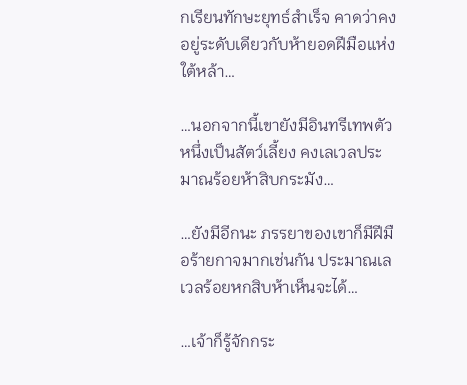กเรียนทักษะยุทธ์สำเร็จ คาดว่าคงอยู่ระดับเดียวกับห้ายอดฝีมือแห่งใต้หล้า…

…นอกจากนี้เขายังมีอินทรีเทพตัวหนึ่งเป็นสัตว์เลี้ยง คงเลเวลประมาณร้อยห้าสิบกระมัง…

…ยังมีอีกนะ ภรรยาของเขาก็มีฝีมือร้ายกาจมากเช่นกัน ประมาณเลเวลร้อยหกสิบห้าเห็นจะได้…

…เจ้าก็รู้จักกระ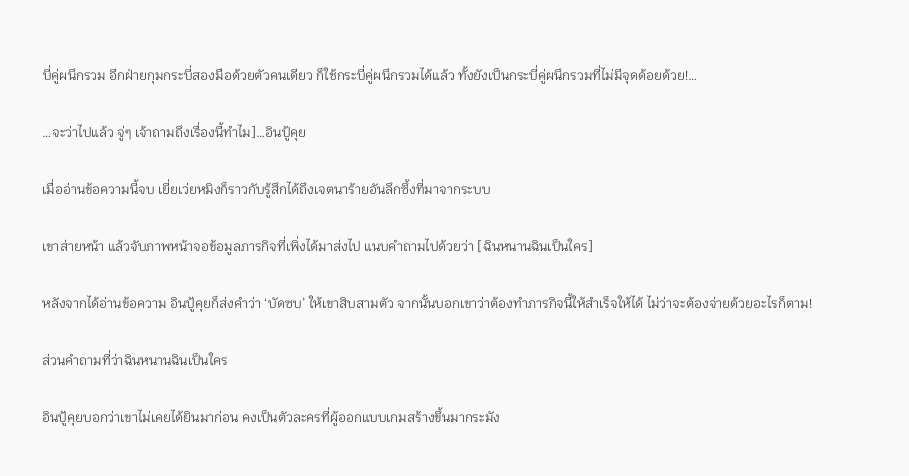บี่คู่ผนึกรวม อีกฝ่ายกุมกระบี่สองมือด้วยตัวคนเดียว ก็ใช้กระบี่คู่ผนึกรวมได้แล้ว ทั้งยังเป็นกระบี่คู่ผนึกรวมที่ไม่มีจุดด้อยด้วย!…

…จะว่าไปแล้ว จู่ๆ เจ้าถามถึงเรื่องนี้ทำไม]…อินปู้คุย

เมื่ออ่านข้อความนี้จบ เยี่ยเว่ยหมิงก็ราวกับรู้สึกได้ถึงเจตนาร้ายอันลึกซึ้งที่มาจากระบบ

เขาส่ายหน้า แล้วจับภาพหน้าจอข้อมูลภารกิจที่เพิ่งได้มาส่งไป แนบคำถามไปด้วยว่า [ฉินหนานฉินเป็นใคร]

หลังจากได้อ่านข้อความ อินปู้คุยก็ส่งคำว่า ‘บัดซบ’ ให้เขาสิบสามตัว จากนั้นบอกเขาว่าต้องทำภารกิจนี้ให้สำเร็จให้ได้ ไม่ว่าจะต้องจ่ายด้วยอะไรก็ตาม!

ส่วนคำถามที่ว่าฉินหนานฉินเป็นใคร

อินปู้คุยบอกว่าเขาไม่เคยได้ยินมาก่อน คงเป็นตัวละครที่ผู้ออกแบบเกมสร้างขึ้นมากระมัง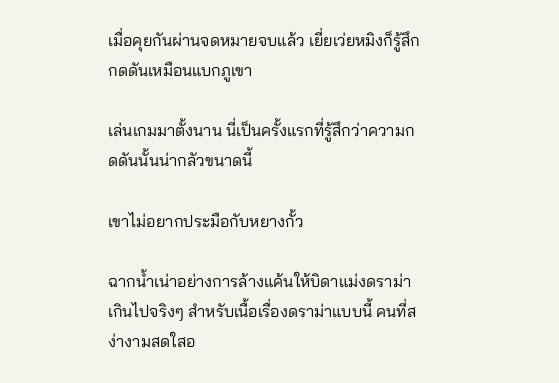เมื่อคุยกันผ่านจดหมายจบแล้ว เยี่ยเว่ยหมิงก็รู้สึกกดดันเหมือนแบกภูเขา

เล่นเกมมาตั้งนาน นี่เป็นครั้งแรกที่รู้สึกว่าความกดดันนั้นน่ากลัวขนาดนี้

เขาไม่อยากประมือกับหยางกั้ว

ฉากน้ำเน่าอย่างการล้างแค้นให้บิดาแม่งดราม่าเกินไปจริงๆ สำหรับเนื้อเรื่องดราม่าแบบนี้ คนที่สง่างามสดใสอ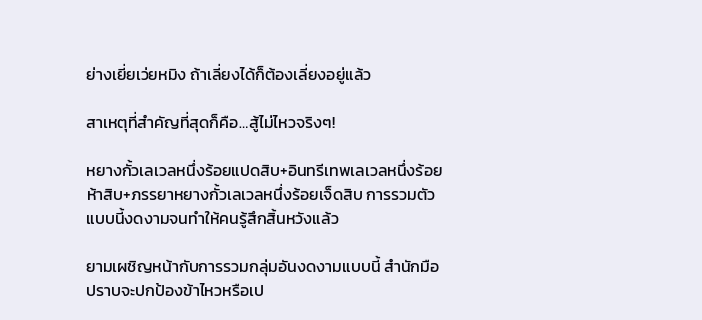ย่างเยี่ยเว่ยหมิง ถ้าเลี่ยงได้ก็ต้องเลี่ยงอยู่แล้ว

สาเหตุที่สำคัญที่สุดก็คือ…สู้ไม่ไหวจริงๆ!

หยางกั้วเลเวลหนึ่งร้อยแปดสิบ+อินทรีเทพเลเวลหนึ่งร้อยห้าสิบ+ภรรยาหยางกั้วเลเวลหนึ่งร้อยเจ็ดสิบ การรวมตัวแบบนี้งดงามจนทำให้คนรู้สึกสิ้นหวังแล้ว

ยามเผชิญหน้ากับการรวมกลุ่มอันงดงามแบบนี้ สำนักมือปราบจะปกป้องข้าไหวหรือเป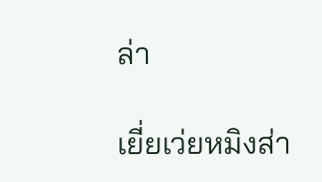ล่า

เยี่ยเว่ยหมิงส่า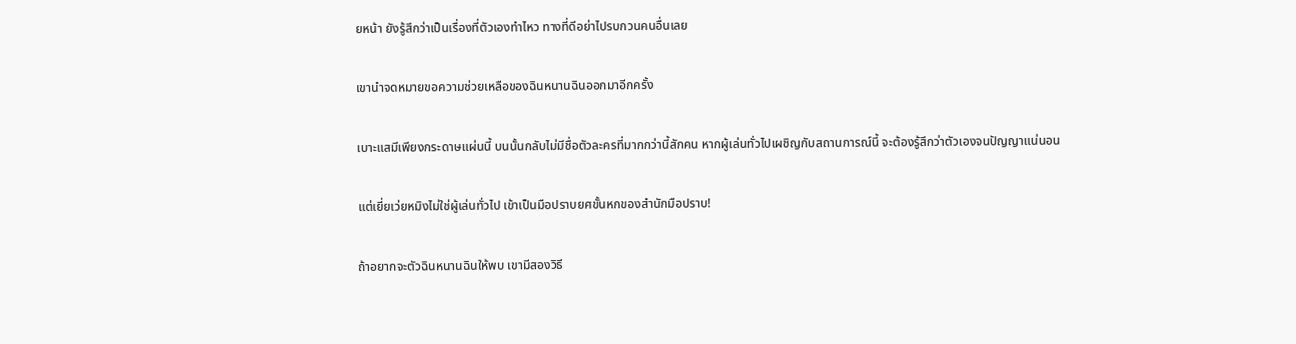ยหน้า ยังรู้สึกว่าเป็นเรื่องที่ตัวเองทำไหว ทางที่ดีอย่าไปรบกวนคนอื่นเลย

เขานำจดหมายขอความช่วยเหลือของฉินหนานฉินออกมาอีกครั้ง

เบาะแสมีเพียงกระดาษแผ่นนี้ บนนั้นกลับไม่มีชื่อตัวละครที่มากกว่านี้สักคน หากผู้เล่นทั่วไปเผชิญกับสถานการณ์นี้ จะต้องรู้สึกว่าตัวเองจนปัญญาแน่นอน

แต่เยี่ยเว่ยหมิงไม่ใช่ผู้เล่นทั่วไป เข้าเป็นมือปราบยศขั้นหกของสำนักมือปราบ!

ถ้าอยากจะตัวฉินหนานฉินให้พบ เขามีสองวิธี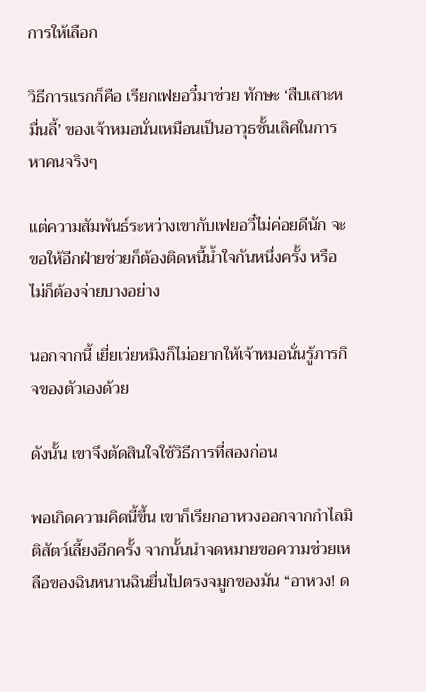การให้เลือก

วิธีการแรกก็คือ เรียกเฟยอวี๋มาช่วย ทักษะ ‘สืบเสาะหมื่นลี้’ ของเจ้าหมอนั่นเหมือนเป็นอาวุธชั้นเลิศในการหาคนจริงๆ

แต่ความสัมพันธ์ระหว่างเขากับเฟยอวี๋ไม่ค่อยดีนัก จะขอให้อีกฝ่ายช่วยก็ต้องติดหนี้น้ำใจกันหนึ่งครั้ง หรือไม่ก็ต้องจ่ายบางอย่าง

นอกจากนี้ เยี่ยเว่ยหมิงก็ไม่อยากให้เจ้าหมอนั่นรู้ภารกิจของตัวเองด้วย

ดังนั้น เขาจึงตัดสินใจใช้วิธีการที่สองก่อน

พอเกิดความคิดนี้ขึ้น เขาก็เรียกอาหวงออกจากกำไลมิติสัตว์เลี้ยงอีกครั้ง จากนั้นนำจดหมายขอความช่วยเหลือของฉินหนานฉินยื่นไปตรงจมูกของมัน “อาหวง! ด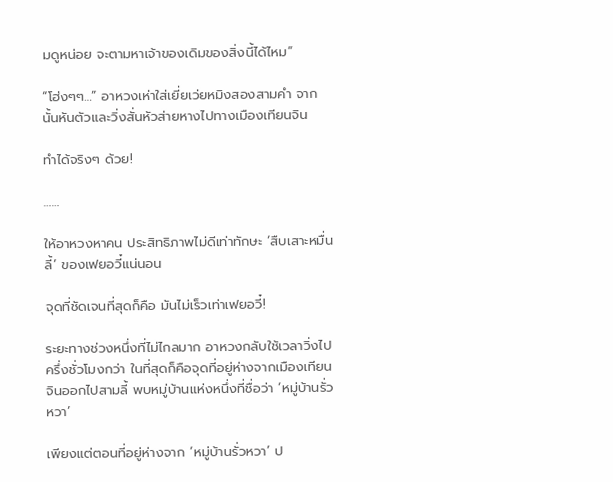มดูหน่อย จะตามหาเจ้าของเดิมของสิ่งนี้ได้ไหม”

“โฮ่งๆๆ…” อาหวงเห่าใส่เยี่ยเว่ยหมิงสองสามคำ จากนั้นหันตัวและวิ่งสั่นหัวส่ายหางไปทางเมืองเทียนจิน

ทำได้จริงๆ ด้วย!

……

ให้อาหวงหาคน ประสิทธิภาพไม่ดีเท่าทักษะ ‘สืบเสาะหมื่นลี้’ ของเฟยอวี๋แน่นอน

จุดที่ชัดเจนที่สุดก็คือ มันไม่เร็วเท่าเฟยอวี๋!

ระยะทางช่วงหนึ่งที่ไม่ไกลมาก อาหวงกลับใช้เวลาวิ่งไปครึ่งชั่วโมงกว่า ในที่สุดก็คือจุดที่อยู่ห่างจากเมืองเทียนจินออกไปสามลี้ พบหมู่บ้านแห่งหนึ่งที่ชื่อว่า ‘หมู่บ้านรั่วหวา’

เพียงแต่ตอนที่อยู่ห่างจาก ‘หมู่บ้านรั่วหวา’ ป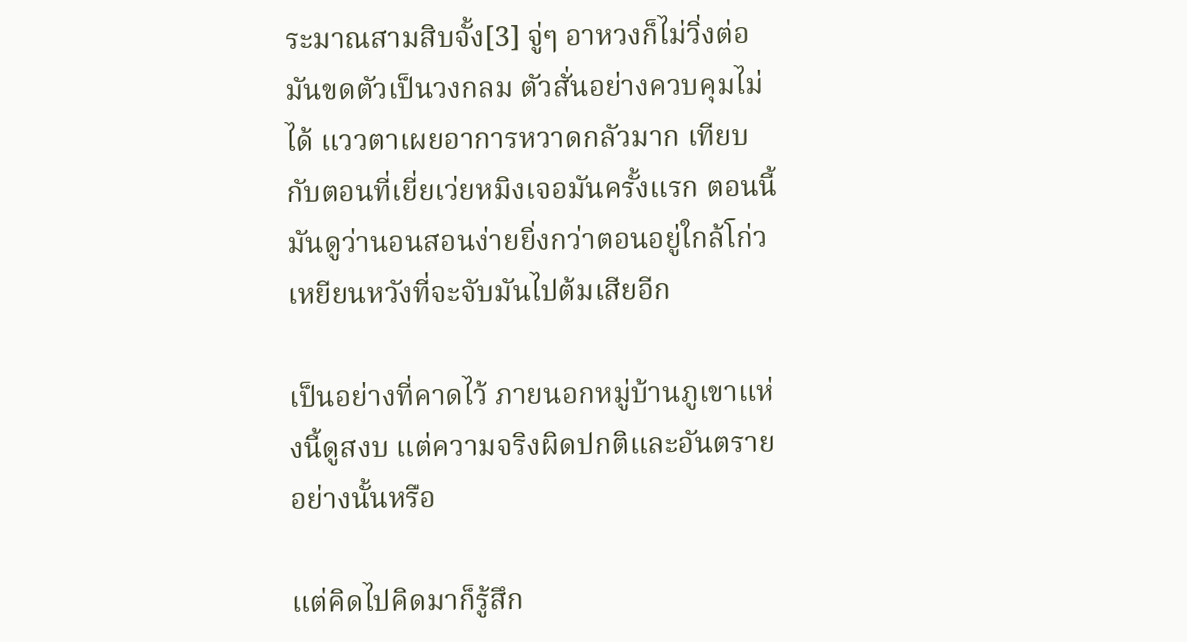ระมาณสามสิบจั้ง[3] จู่ๆ อาหวงก็ไม่วิ่งต่อ มันขดตัวเป็นวงกลม ตัวสั่นอย่างควบคุมไม่ได้ แววตาเผยอาการหวาดกลัวมาก เทียบกับตอนที่เยี่ยเว่ยหมิงเจอมันครั้งแรก ตอนนี้มันดูว่านอนสอนง่ายยิ่งกว่าตอนอยู่ใกล้โก่วเหยียนหวังที่จะจับมันไปต้มเสียอีก

เป็นอย่างที่คาดไว้ ภายนอกหมู่บ้านภูเขาแห่งนี้ดูสงบ แต่ความจริงผิดปกติและอันตรายอย่างนั้นหรือ

แต่คิดไปคิดมาก็รู้สึก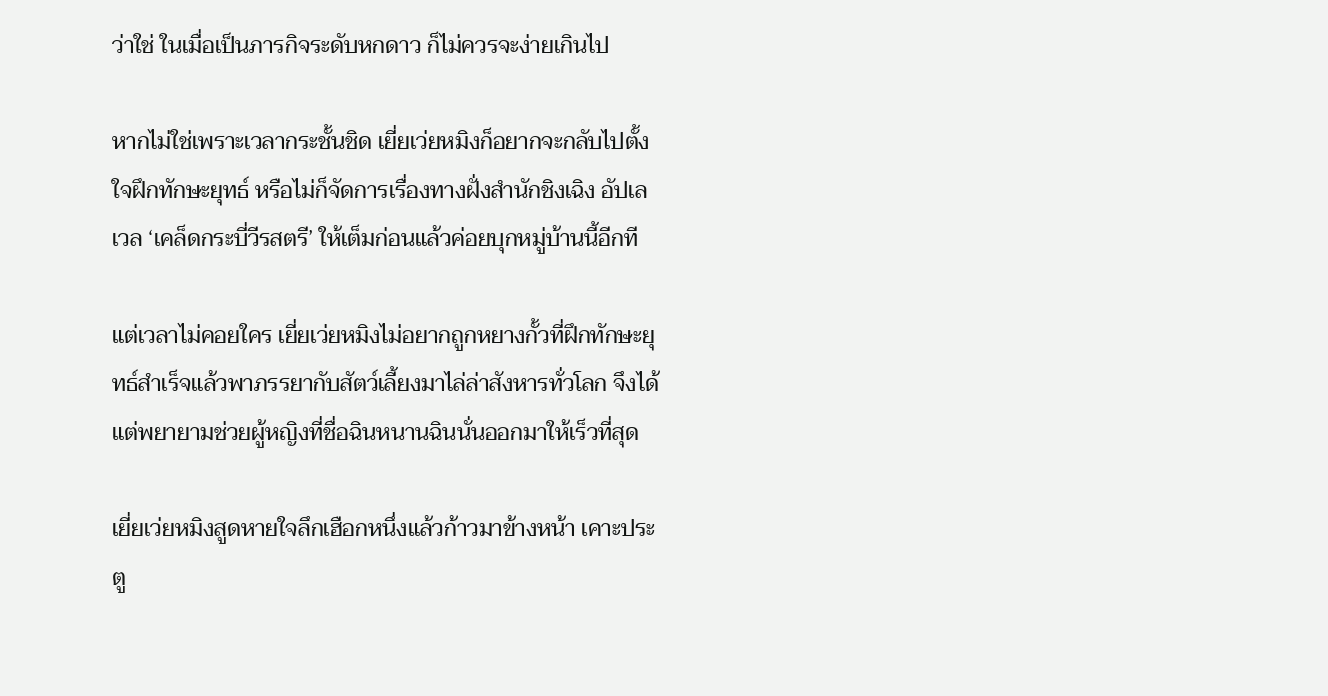ว่าใช่ ในเมื่อเป็นภารกิจระดับหกดาว ก็ไม่ควรจะง่ายเกินไป

หากไม่ใช่เพราะเวลากระชั้นชิด เยี่ยเว่ยหมิงก็อยากจะกลับไปตั้งใจฝึกทักษะยุทธ์ หรือไม่ก็จัดการเรื่องทางฝั่งสำนักชิงเฉิง อัปเลเวล ‘เคล็ดกระบี่วีรสตรี’ ให้เต็มก่อนแล้วค่อยบุกหมู่บ้านนี้อีกที

แต่เวลาไม่คอยใคร เยี่ยเว่ยหมิงไม่อยากถูกหยางกั้วที่ฝึกทักษะยุทธ์สำเร็จแล้วพาภรรยากับสัตว์เลี้ยงมาไล่ล่าสังหารทั่วโลก จึงได้แต่พยายามช่วยผู้หญิงที่ชื่อฉินหนานฉินนั่นออกมาให้เร็วที่สุด

เยี่ยเว่ยหมิงสูดหายใจลึกเฮือกหนึ่งแล้วก้าวมาข้างหน้า เคาะประตู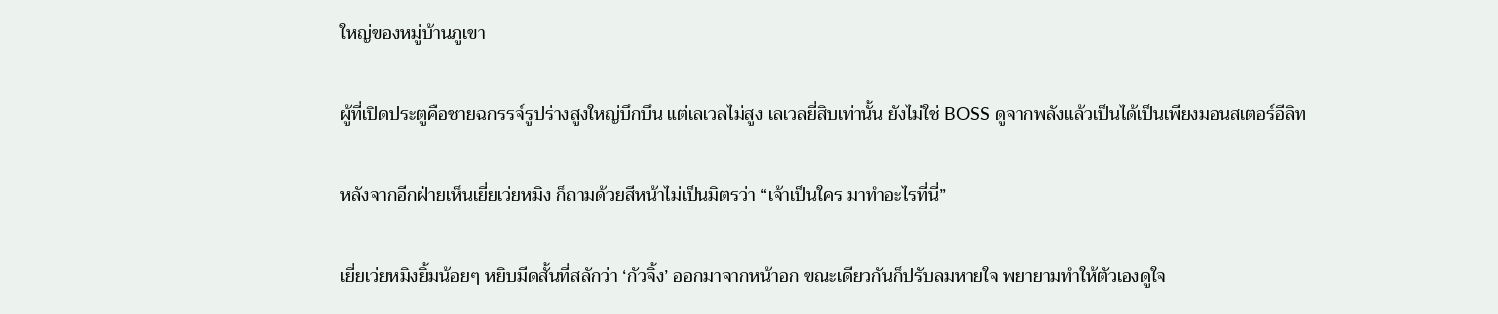ใหญ่ของหมู่บ้านภูเขา

ผู้ที่เปิดประตูคือชายฉกรรจ์รูปร่างสูงใหญ่บึกบึน แต่เลเวลไม่สูง เลเวลยี่สิบเท่านั้น ยังไม่ใช่ BOSS ดูจากพลังแล้วเป็นได้เป็นเพียงมอนสเตอร์อีลิท

หลังจากอีกฝ่ายเห็นเยี่ยเว่ยหมิง ก็ถามด้วยสีหน้าไม่เป็นมิตรว่า “เจ้าเป็นใคร มาทำอะไรที่นี่”

เยี่ยเว่ยหมิงยิ้มน้อยๆ หยิบมีดสั้นที่สลักว่า ‘กัวจิ้ง’ ออกมาจากหน้าอก ขณะเดียวกันก็ปรับลมหายใจ พยายามทำให้ตัวเองดูใจ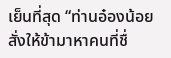เย็นที่สุด “ท่านอ๋องน้อยสั่งให้ข้ามาหาคนที่ชื่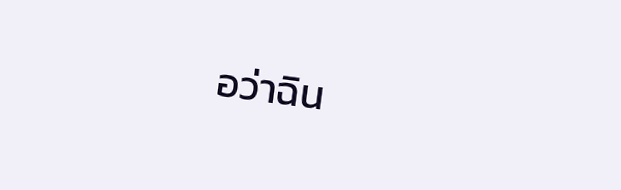อว่าฉิน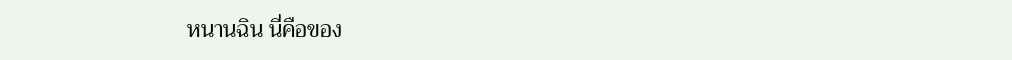หนานฉิน นี่คือของ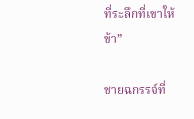ที่ระลึกที่เขาให้ข้า”

ชายฉกรรจ์ที่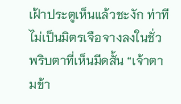เฝ้าประตูเห็นแล้วชะงัก ท่าทีไม่เป็นมิตรเจือจางลงในชั่วพริบตาที่เห็นมีดสั้น “เจ้าตามข้า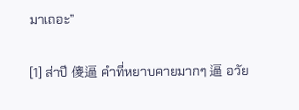มาเถอะ”

[1] ส่าปี 傻逼 คำที่หยาบคายมากๆ 逼 อวัย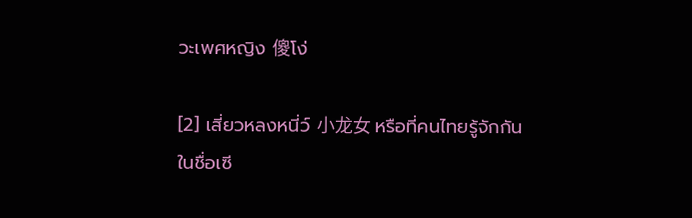วะเพศหญิง 傻โง่

[2] เสี่ยวหลงหนี่ว์ 小龙女 หรือที่คนไทยรู้จักกันในชื่อเซี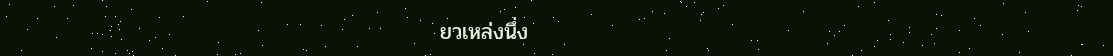ยวเหล่งนึ่ง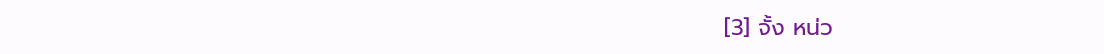[3] จั้ง หน่ว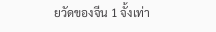ยวัดของจีน 1 จั้งเท่า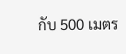กับ 500 เมตร